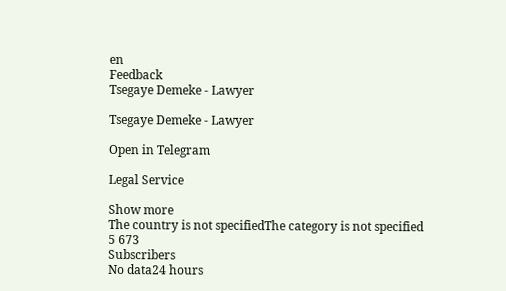en
Feedback
Tsegaye Demeke - Lawyer

Tsegaye Demeke - Lawyer

Open in Telegram

Legal Service

Show more
The country is not specifiedThe category is not specified
5 673
Subscribers
No data24 hours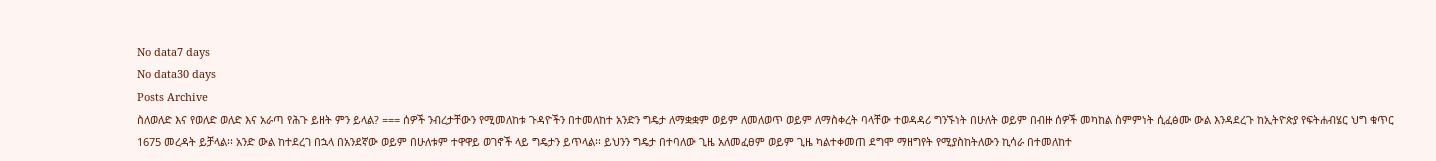No data7 days
No data30 days
Posts Archive
ስለወለድ እና የወለድ ወለድ እና አራጣ የሕጉ ይዘት ምን ይላል? === ሰዎች ንብረታቸውን የሚመለከቱ ጉዳዮችን በተመለከተ አንድን ግዴታ ለማቋቋም ወይም ለመለወጥ ወይም ለማስቀረት ባላቸው ተወዳዳሪ ግንኙነት በሁለት ወይም በብዙ ሰዎች መካከል ስምምነት ሲፈፅሙ ውል እንዳደረጉ ከኢትዮጵያ የፍትሐብሄር ህግ ቁጥር 1675 መረዳት ይቻላል፡፡ አንድ ውል ከተደረገ በኋላ በአንደኛው ወይም በሁለቱም ተዋዋይ ወገኖች ላይ ግዴታን ይጥላል፡፡ ይህንን ግዴታ በተባለው ጊዜ አለመፈፀም ወይም ጊዜ ካልተቀመጠ ደግሞ ማዘግየት የሚያስከትለውን ኪሳራ በተመለከተ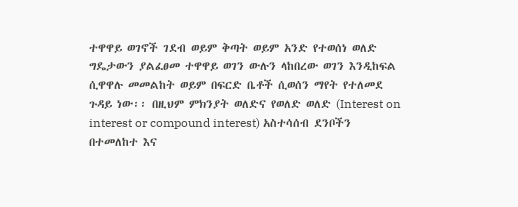ተዋዋይ ወገኖች ገደብ ወይም ቅጣት ወይም አንድ የተወሰነ ወለድ ግዴታውን ያልፈፀመ ተዋዋይ ወገን ውሉን ላከበረው ወገን እንዲከፍል ሲዋዋሉ መመልከት ወይም በፍርድ ቤቶች ሲወሰን ማየት የተለመደ ጉዳይ ነው፡፡ በዚህም ምክንያት ወለድና የወለድ ወለድ (Interest on interest or compound interest) አስተሳሰብ ደንቦችን በተመለከተ እና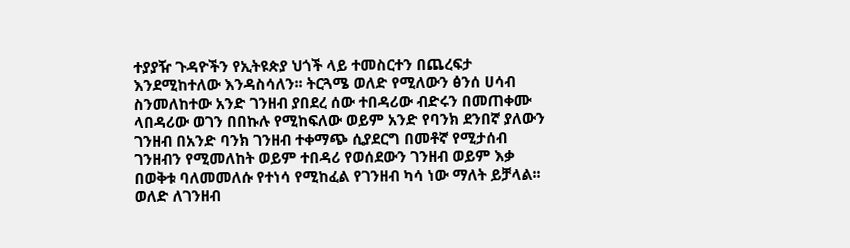ተያያዥ ጉዳዮችን የኢትዩጵያ ህጎች ላይ ተመስርተን በጨረፍታ እንደሚከተለው እንዳስሳለን፡፡ ትርጓሜ ወለድ የሚለውን ፅንሰ ሀሳብ ስንመለከተው አንድ ገንዘብ ያበደረ ሰው ተበዳሪው ብድሩን በመጠቀሙ ላበዳሪው ወገን በበኩሉ የሚከፍለው ወይም አንድ የባንክ ደንበኛ ያለውን ገንዘብ በአንድ ባንክ ገንዘብ ተቀማጭ ሲያደርግ በመቶኛ የሚታሰብ ገንዘብን የሚመለከት ወይም ተበዳሪ የወሰደውን ገንዘብ ወይም እቃ በወቅቱ ባለመመለሱ የተነሳ የሚከፈል የገንዘብ ካሳ ነው ማለት ይቻላል፡፡ ወለድ ለገንዘብ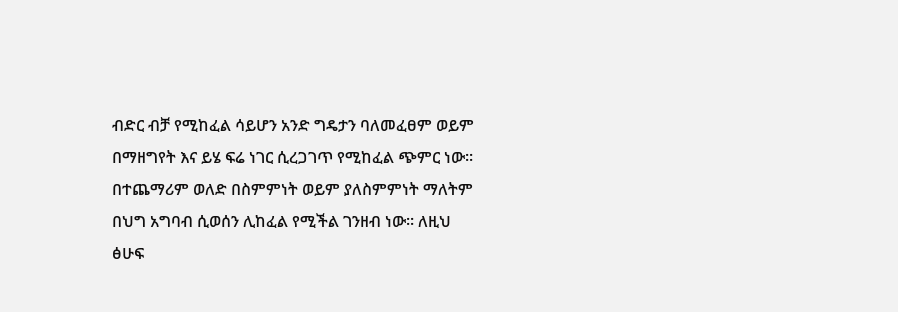ብድር ብቻ የሚከፈል ሳይሆን አንድ ግዴታን ባለመፈፀም ወይም በማዘግየት እና ይሄ ፍሬ ነገር ሲረጋገጥ የሚከፈል ጭምር ነው፡፡ በተጨማሪም ወለድ በስምምነት ወይም ያለስምምነት ማለትም በህግ አግባብ ሲወሰን ሊከፈል የሚችል ገንዘብ ነው፡፡ ለዚህ ፅሁፍ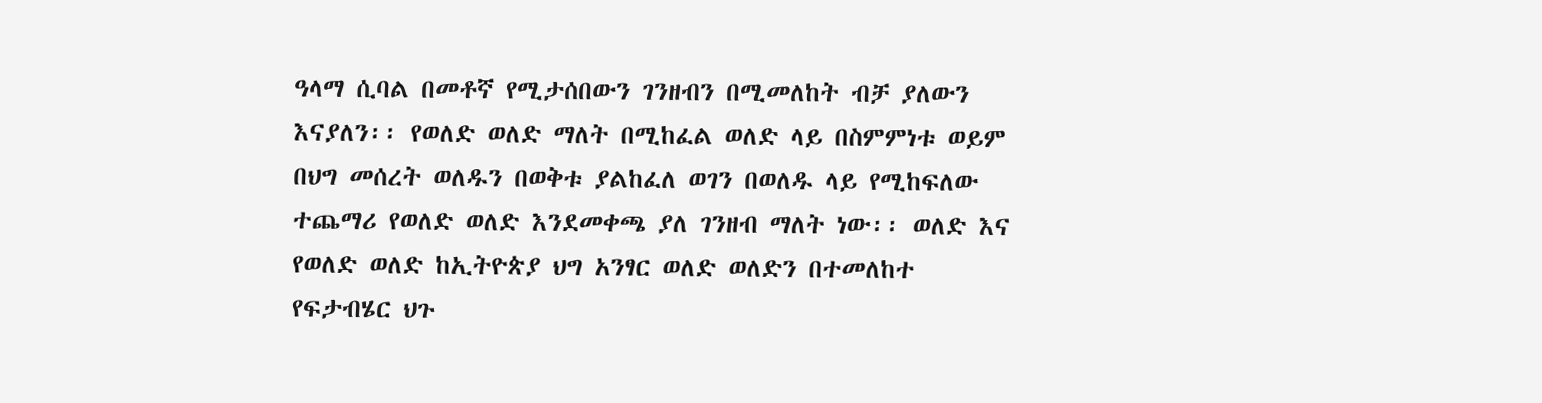ዓላማ ሲባል በመቶኛ የሚታሰበውን ገንዘብን በሚመለከት ብቻ ያለውን እናያለን፡፡ የወለድ ወለድ ማለት በሚከፈል ወለድ ላይ በስምምነቱ ወይም በህግ መሰረት ወለዱን በወቅቱ ያልከፈለ ወገን በወለዱ ላይ የሚከፍለው ተጨማሪ የወለድ ወለድ እንደመቀጫ ያለ ገንዘብ ማለት ነው፡፡ ወለድ እና የወለድ ወለድ ከኢትዮጵያ ህግ አንፃር ወለድ ወለድን በተመለከተ የፍታብሄር ህጉ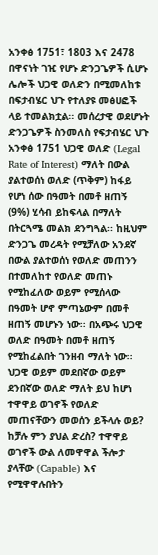አንቀፅ 1751፣ 1803 እና 2478 በዋናነት ገዢ የሆኑ ድንጋጌዎች ሲሆኑ ሌሎች ህጋዊ ወለድን በሚመለከቱ በፍታብሄር ህጉ የተለያዩ መፅሀፎች ላይ ተመልክቷል፡፡ መሰረታዊ ወደሆኑት ድንጋጌዎች ስንመለስ የፍታብሄር ህጉ አንቀፅ 1751 ህጋዊ ወለድ (Legal Rate of Interest) ማለት በውል ያልተወሰነ ወለድ (ጥቅም) ከፋይ የሆነ ሰው በዓመት በመቶ ዘጠኝ (9%) ሂሳብ ይከፍላል በማለት በትርጓሜ መልክ ደንግጓል፡፡ ከዚህም ድንጋጌ መረዳት የሚቻለው አንደኛ በውል ያልተወሰነ የወለድ መጠንን በተመለከተ የወለድ መጠኑ የሚከፈለው ወይም የሚሰላው በዓመት ሆኖ ምጣኔውም በመቶ ዘጠኝ መሆኑን ነው፡፡ በአጭሩ ህጋዊ ወለድ በዓመት በመቶ ዘጠኝ የሚከፈልበት ገንዘብ ማለት ነው፡፡ ህጋዊ ወይም መደበኛው ወይም ደንበኛው ወለድ ማለት ይህ ከሆነ ተዋዋይ ወገኖች የወለድ መጠናቸውን መወሰን ይችላሉ ወይ? ከቻሉ ምን ያህል ድረስ? ተዋዋይ ወገኖች ውል ለመዋዋል ችሎታ ያላቸው (Capable) እና የሚዋዋሉበትን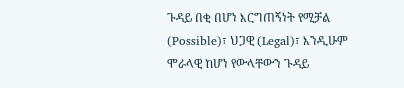ጉዳይ በቂ በሆነ እርግጠኝነት የሚቻል (Possible)፣ ህጋዊ (Legal)፣ እንዲሁም ሞራላዊ ከሆነ የውላቸውን ጉዳይ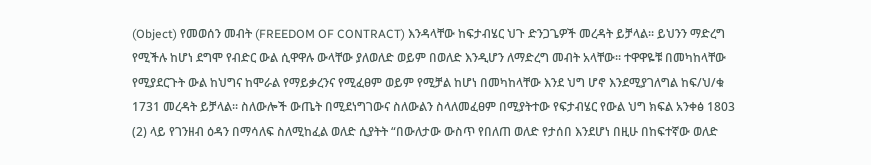(Object) የመወሰን መብት (FREEDOM OF CONTRACT) እንዳላቸው ከፍታብሄር ህጉ ድንጋጌዎች መረዳት ይቻላል፡፡ ይህንን ማድረግ የሚችሉ ከሆነ ደግሞ የብድር ውል ሲዋዋሉ ውላቸው ያለወለድ ወይም በወለድ እንዲሆን ለማድረግ መብት አላቸው፡፡ ተዋዋዬቹ በመካከላቸው የሚያደርጉት ውል ከህግና ከሞራል የማይቃረንና የሚፈፀም ወይም የሚቻል ከሆነ በመካከላቸው እንደ ህግ ሆኖ እንደሚያገለግል ከፍ/ህ/ቁ 1731 መረዳት ይቻላል፡፡ ስለውሎች ውጤት በሚደነግገውና ስለውልን ስላለመፈፀም በሚያትተው የፍታብሄር የውል ህግ ክፍል አንቀፅ 1803 (2) ላይ የገንዘብ ዕዳን በማሳለፍ ስለሚከፈል ወለድ ሲያትት “በውለታው ውስጥ የበለጠ ወለድ የታሰበ እንደሆነ በዚሁ በከፍተኛው ወለድ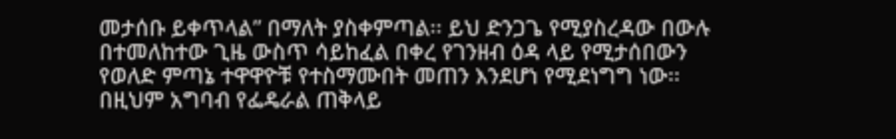መታሰቡ ይቀጥላል” በማለት ያስቀምጣል፡፡ ይህ ድንጋጌ የሚያስረዳው በውሉ በተመለከተው ጊዜ ውስጥ ሳይከፈል በቀረ የገንዘብ ዕዳ ላይ የሚታሰበውን የወለድ ምጣኔ ተዋዋዮቹ የተስማሙበት መጠን እንደሆነ የሚደነግግ ነው፡፡ በዚህም አግባብ የፌዴራል ጠቅላይ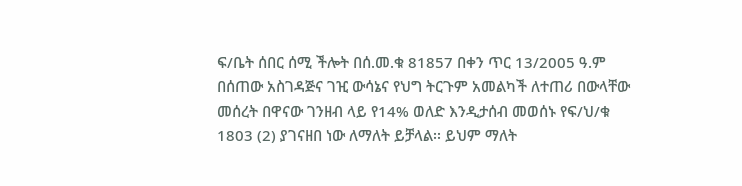ፍ/ቤት ሰበር ሰሚ ችሎት በሰ.መ.ቁ 81857 በቀን ጥር 13/2005 ዓ.ም በሰጠው አስገዳጅና ገዢ ውሳኔና የህግ ትርጉም አመልካች ለተጠሪ በውላቸው መሰረት በዋናው ገንዘብ ላይ የ14% ወለድ እንዲታሰብ መወሰኑ የፍ/ህ/ቁ 1803 (2) ያገናዘበ ነው ለማለት ይቻላል፡፡ ይህም ማለት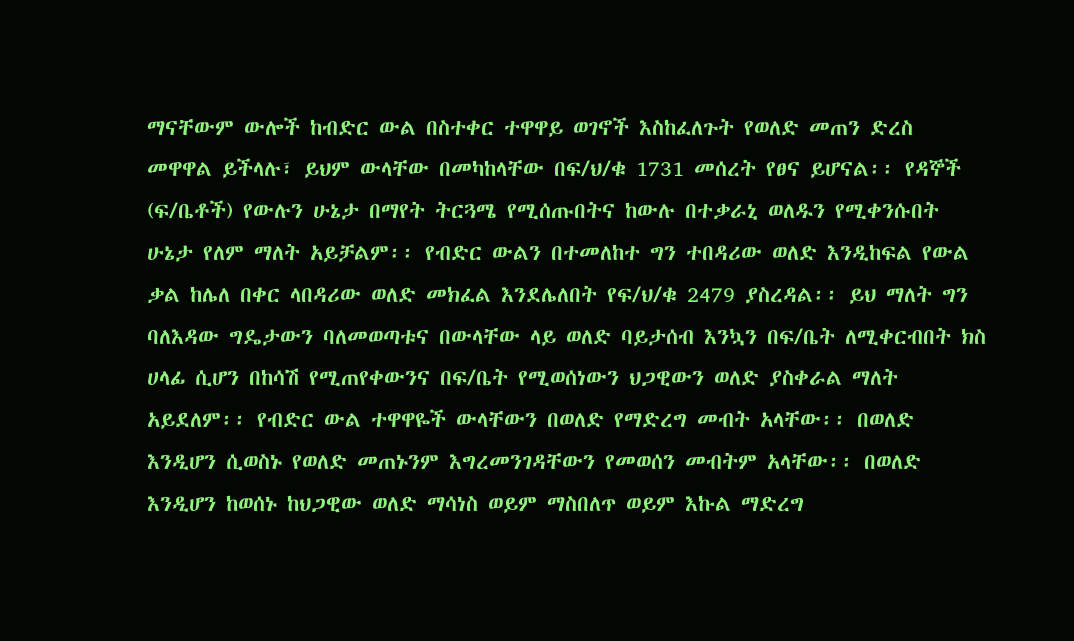ማናቸውም ውሎች ከብድር ውል በስተቀር ተዋዋይ ወገኖች እስከፈለጉት የወለድ መጠን ድረስ መዋዋል ይችላሉ፣ ይህም ውላቸው በመካከላቸው በፍ/ህ/ቁ 1731 መሰረት የፀና ይሆናል፡፡ የዳኞች (ፍ/ቤቶች) የውሉን ሁኔታ በማየት ትርጓሜ የሚሰጡበትና ከውሉ በተቃራኒ ወለዱን የሚቀንሱበት ሁኔታ የለም ማለት አይቻልም፡፡ የብድር ውልን በተመለከተ ግን ተበዳሪው ወለድ እንዲከፍል የውል ቃል ከሌለ በቀር ላበዳሪው ወለድ መክፈል እንደሌለበት የፍ/ህ/ቁ 2479 ያስረዳል፡፡ ይህ ማለት ግን ባለእዳው ግዴታውን ባለመወጣቱና በውላቸው ላይ ወለድ ባይታሰብ እንኳን በፍ/ቤት ለሚቀርብበት ክስ ሀላፊ ሲሆን በከሳሽ የሚጠየቀውንና በፍ/ቤት የሚወሰነውን ህጋዊውን ወለድ ያስቀራል ማለት አይደለም፡፡ የብድር ውል ተዋዋዬች ውላቸውን በወለድ የማድረግ መብት አላቸው፡፡ በወለድ እንዲሆን ሲወስኑ የወለድ መጠኑንም እግረመንገዳቸውን የመወሰን መብትም አላቸው፡፡ በወለድ እንዲሆን ከወሰኑ ከህጋዊው ወለድ ማሳነስ ወይም ማስበለጥ ወይም እኩል ማድረግ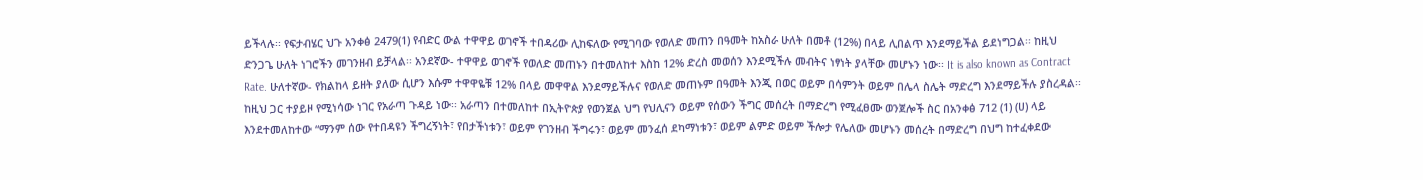ይችላሉ፡፡ የፍታብሄር ህጉ አንቀፅ 2479(1) የብድር ውል ተዋዋይ ወገኖች ተበዳሪው ሊከፍለው የሚገባው የወለድ መጠን በዓመት ከአስራ ሁለት በመቶ (12%) በላይ ሊበልጥ እንደማይችል ይደነግጋል፡፡ ከዚህ ድንጋጌ ሁለት ነገሮችን መገንዘብ ይቻላል፡፡ አንደኛው- ተዋዋይ ወገኖች የወለድ መጠኑን በተመለከተ እስከ 12% ድረስ መወሰን እንደሚችሉ መብትና ነፃነት ያላቸው መሆኑን ነው፡፡ It is also known as Contract Rate. ሁለተኛው- የክልከላ ይዘት ያለው ሲሆን እሱም ተዋዋዬቹ 12% በላይ መዋዋል እንደማይችሉና የወለድ መጠኑም በዓመት እንጂ በወር ወይም በሳምንት ወይም በሌላ ስሌት ማድረግ እንደማይችሉ ያስረዳል፡፡ ከዚህ ጋር ተያይዞ የሚነሳው ነገር የአራጣ ጉዳይ ነው፡፡ አራጣን በተመለከተ በኢትዮጵያ የወንጀል ህግ የህሊናን ወይም የሰውን ችግር መሰረት በማድረግ የሚፈፀሙ ወንጀሎች ስር በአንቀፅ 712 (1) (ሀ) ላይ እንደተመለከተው “ማንም ሰው የተበዳዩን ችግረኝነት፣ የበታችነቱን፣ ወይም የገንዘብ ችግሩን፣ ወይም መንፈሰ ደካማነቱን፣ ወይም ልምድ ወይም ችሎታ የሌለው መሆኑን መሰረት በማድረግ በህግ ከተፈቀደው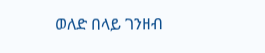ወለድ በላይ ገንዘብ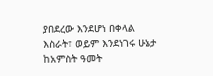ያበደረው እንደሆነ በቀላል እስራት፣ ወይም እንደነገሩ ሁኔታ ከአምስት ዓመት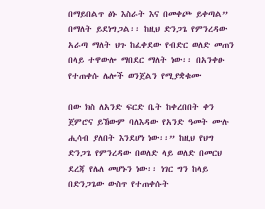በማይበልጥ ፅኑ እስራት እና በመቀጮ ይቀጣል” በማለት ይደነግጋል፡፡ ከዚህ ድንጋጌ የምንረዳው አራጣ ማለት ህጉ ከፈቀደው የብድር ወለድ መጠን በላይ ተዋውሎ ማበደር ማለት ነው፡፡ በአንቀፁ የተጠቀሱ ሌሎች ወንጀልን የሚያቋቁሙ

በው ክስ ለአንድ ፍርድ ቤት ከቀረበበት ቀን ጀምሮና ይኸውም ባለእዳው የአንድ ዓመት ሙሉ ሒሳብ ያለበት እንደሆነ ነው፡፡” ከዚህ የህግ ድንጋጌ የምንረዳው በወለድ ላይ ወለድ በመርህ ደረጃ የሌለ መሆኑን ነው፡፡ ነገር ግን ከላይ በድንጋጌው ውስጥ የተጠቀሱት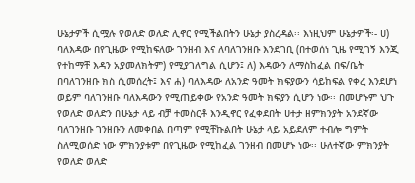ሁኔታዎች ሲሟሉ የወለድ ወለድ ሊኖር የሚችልበትን ሁኔታ ያስረዳል፡፡ እነዚህም ሁኔታዎች፡- ሀ) ባለእዳው በየጊዜው የሚከፍለው ገንዘብ እና ለባለገንዘቡ እንደገቢ (በተወሰነ ጊዜ የሚገኝ እንጂ የተከማቸ እዳን አያመለክትም) የሚያገለግል ሲሆን፤ ለ) እዳውን ለማስከፈል በፍ/ቤት በባለገንዘቡ ክስ ሲመሰረት፤ እና ሐ) ባለእዳው ለአንድ ዓመት ክፍያውን ሳይከፍል የቀረ እንደሆነ ወይም ባለገንዘቡ ባለእዳውን የሚጠይቀው የአንድ ዓመት ክፍያን ሲሆን ነው፡፡ በመሆኑም ህጉ የወለድ ወለድን በሁኔታ ላይ ብቻ ተመስርቶ እንዲኖር የፈቀደበት ሀተታ ዘምክንያት አንደኛው ባለገንዘቡ ገንዘቡን ለመቀበል በጣም የሚቸኩልበት ሁኔታ ላይ አይደለም ተብሎ ግምት ስለሚወሰድ ነው ምክንያቱም በየጊዜው የሚከፈል ገንዘብ በመሆኑ ነው፡፡ ሁለተኛው ምክንያት የወለድ ወለድ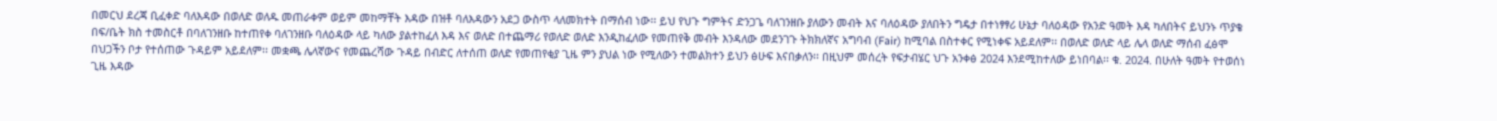በመርህ ደረጃ ቢፈቀድ ባለእዳው በወለድ ወለዱ መጠራቀም ወይም መከማቸት እዳው በዝቶ ባለእዳውን አደጋ ውስጥ ላለመክተት በማሰብ ነው፡፡ ይህ የህጉ ግምትና ድንጋጌ ባለገንዘቡ ያለውን መብት እና ባለዕዳው ያለበትን ግዴታ በተነፃፃሪ ሁኔታ ባለዕዳው የአንድ ዓመት እዳ ካለበትና ይህንኑ ጥያቄ በፍ/ቤት ክስ ተመስርቶ በባለገንዘቡ ከተጠየቀ ባለገንዘቡ ባለዕዳው ላይ ካለው ያልተከፈለ እዳ እና ወለድ በተጨማሪ የወለድ ወለድ እንዲከፈለው የመጠየቅ መብት እንዳለው መደንገጉ ትክክለኛና አግባብ (Fair) ከሚባል በስተቀር የሚነቀፍ አይደለም፡፡ በወለድ ወለድ ላይ ሌላ ወለድ ማሰብ ፈፅሞ በህጋችን ቦታ የተሰጠው ጉዳይም አይደለም፡፡ መቋጫ ሌላኛውና የመጨረሻው ጉዳይ በብድር ለተሰጠ ወለድ የመጠየቂያ ጊዜ ምን ያህል ነው የሚለውን ተመልክተን ይህን ፅሁፍ እናበቃለን፡፡ በዚህም መሰረት የፍታብሄር ህጉ አንቀፅ 2024 እንደሚከተለው ይነበባል፡፡ ቁ. 2024. በሁለት ዓመት የተወሰነ ጊዜ እዳው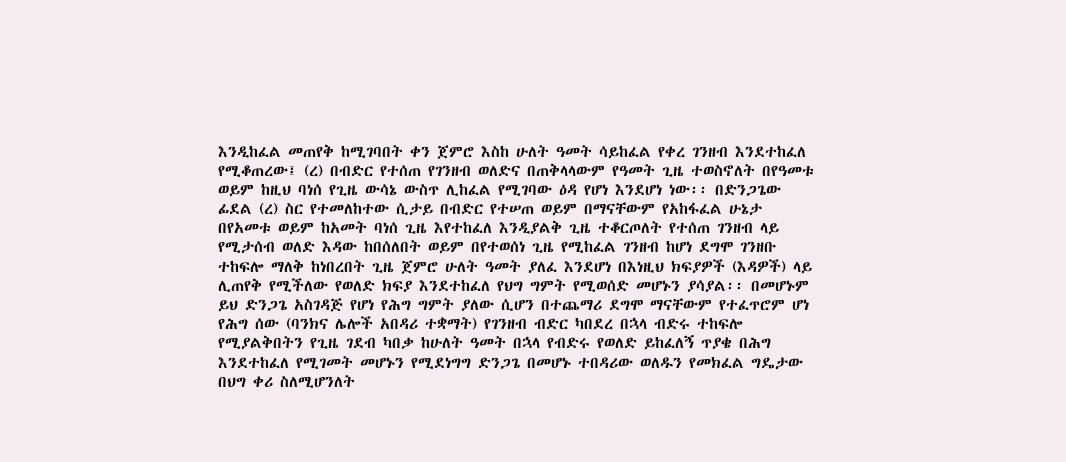እንዲከፈል መጠየቅ ከሚገባበት ቀን ጀምሮ እስከ ሁለት ዓመት ሳይከፈል የቀረ ገንዘብ እንደተከፈለ የሚቆጠረው፤ (ረ) በብድር የተሰጠ የገንዘብ ወለድና በጠቅላላውም የዓመት ጊዜ ተወስኖለት በየዓመቱ ወይም ከዚህ ባነሰ የጊዜ ውሳኔ ውስጥ ሊከፈል የሚገባው ዕዳ የሆነ እንደሆነ ነው፡፡ በድንጋጌው ፊደል (ረ) ስር የተመለከተው ሲታይ በብድር የተሠጠ ወይም በማናቸውም የአከፋፈል ሁኔታ በየአመቱ ወይም ከአመት ባነሰ ጊዜ እየተከፈለ እንዲያልቅ ጊዜ ተቆርጦለት የተሰጠ ገንዘብ ላይ የሚታሰብ ወለድ እዳው ከበሰለበት ወይም በየተወሰነ ጊዜ የሚከፈል ገንዘብ ከሆነ ደግሞ ገንዘቡ ተከፍሎ ማለቅ ከነበረበት ጊዜ ጀምሮ ሁለት ዓመት ያለፈ እንደሆነ በእነዚህ ክፍያዎች (እዳዎች) ላይ ሊጠየቅ የሚችለው የወለድ ክፍያ እንደተከፈለ የህግ ግምት የሚወሰድ መሆኑን ያሳያል፡፡ በመሆኑም ይህ ድንጋጌ አስገዳጅ የሆነ የሕግ ግምት ያለው ሲሆን በተጨማሪ ደግሞ ማናቸውም የተፈጥሮም ሆነ የሕግ ሰው (ባንክና ሌሎች አበዳሪ ተቋማት) የገንዘብ ብድር ካበደረ በኋላ ብድሩ ተከፍሎ የሚያልቅበትን የጊዜ ገደብ ካበቃ ከሁለት ዓመት በኋላ የብድሩ የወለድ ይከፈለኝ ጥያቄ በሕግ እንደተከፈለ የሚገመት መሆኑን የሚደነግግ ድንጋጌ በመሆኑ ተበዳሪው ወለዱን የመክፈል ግዴታው በህግ ቀሪ ስለሚሆንለት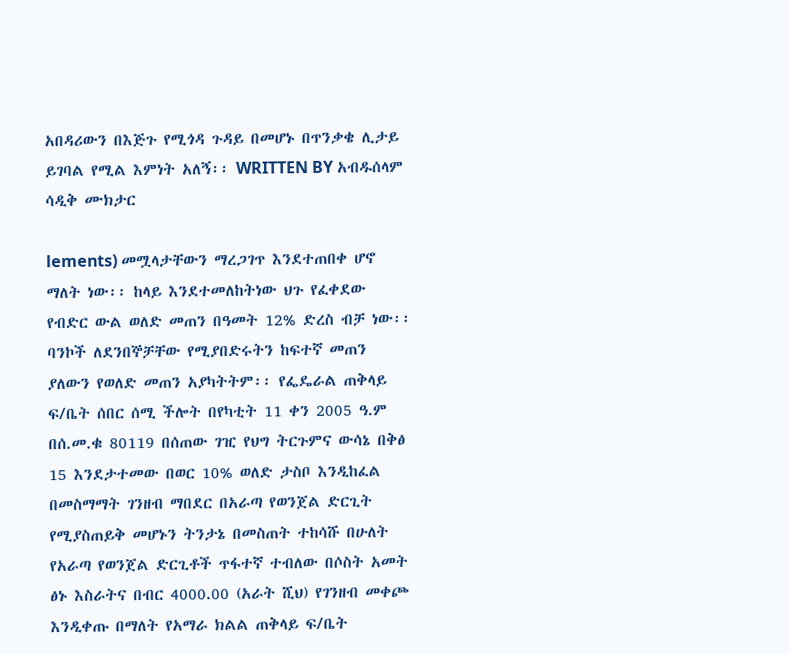አበዳሪውን በእጅጉ የሚጎዳ ጉዳይ በመሆኑ በጥንቃቄ ሊታይ ይገባል የሚል እምነት አለኝ፡፡ WRITTEN BY አብዱሰላም ሳዲቅ ሙክታር

lements) መሟላታቸውን ማረጋገጥ እንደተጠበቀ ሆኖ ማለት ነው፡፡ ከላይ እንደተመለከትነው ህጉ የፈቀደው የብድር ውል ወለድ መጠን በዓመት 12% ድረስ ብቻ ነው፡፡ ባንኮች ለደንበኞቻቸው የሚያበድሩትን ከፍተኛ መጠን ያለውን የወለድ መጠን አያካትትም፡፡ የፌዴራል ጠቅላይ ፍ/ቤት ሰበር ሰሚ ችሎት በየካቲት 11 ቀን 2005 ዓ.ም በሰ.መ.ቁ 80119 በሰጠው ገዢ የህግ ትርጉምና ውሳኔ በቅፅ 15 እንደታተመው በወር 10% ወለድ ታስቦ እንዲከፈል በመስማማት ገንዘብ ማበደር በአራጣ የወንጀል ድርጊት የሚያስጠይቅ መሆኑን ትንታኔ በመስጠት ተከሳሹ በሁለት የአራጣ የወንጀል ድርጊቶች ጥፋተኛ ተብለው በሶስት አመት ፅኑ እስራትና በብር 4000.00 (አራት ሺህ) የገንዘብ መቀጮ እንዲቀጡ በማለት የአማራ ክልል ጠቅላይ ፍ/ቤት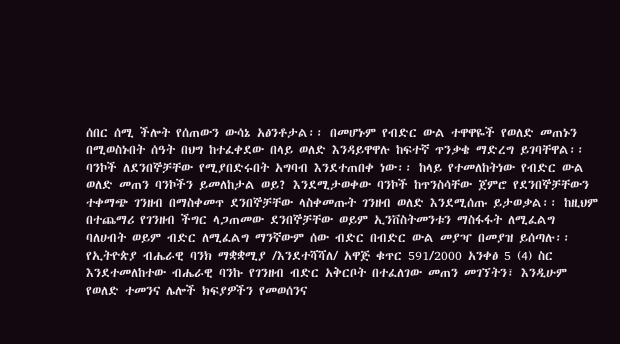ሰበር ሰሚ ችሎት የሰጠውን ውሳኔ አፅንቶታል፡፡ በመሆኑም የብድር ውል ተዋዋዬች የወለድ መጠኑን በሚወስኑበት ሰዓት በህግ ከተፈቀደው በላይ ወለድ እንዳይዋዋሉ ከፍተኛ ጥንቃቄ ማድረግ ይገባቸዋል፡፡ ባንኮች ለደንበኞቻቸው የሚያበድሩበት አግባብ እንደተጠበቀ ነው፡፡ ከላይ የተመለከትነው የብድር ውል ወለድ መጠን ባንኮችን ይመለከታል ወይ? እንደሚታወቀው ባንኮች ከጥንስሳቸው ጀምሮ የደንበኞቻቸውን ተቀማጭ ገንዘብ በማስቀመጥ ደንበኞቻቸው ላስቀመጡት ገንዘብ ወለድ እንደሚሰጡ ይታወቃል፡፡ ከዚህም በተጨማሪ የገንዘብ ችግር ላጋጠመው ደንበኞቻቸው ወይም ኢንቨስትመንቱን ማስፋፋት ለሚፈልግ ባለሀብት ወይም ብድር ለሚፈልግ ማንኛውም ሰው ብድር በብድር ውል መያዣ በመያዝ ይሰጣሉ፡፡ የኢትዮጵያ ብሔራዊ ባንክ ማቋቋሚያ /እንደተሻሻለ/ አዋጅ ቁጥር 591/2000 አንቀፅ 5 (4) ስር እንደተመለከተው ብሔራዊ ባንኩ የገንዘብ ብድር አቅርቦት በተፈለገው መጠን መገኘትን፣ እንዲሁም የወለድ ተመንና ሌሎች ክፍያዎችን የመወሰንና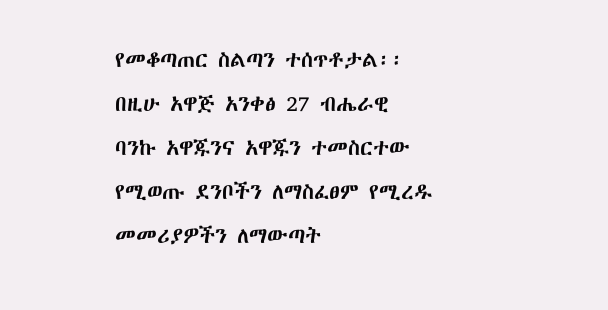የመቆጣጠር ስልጣን ተሰጥቶታል፡፡ በዚሁ አዋጅ አንቀፅ 27 ብሔራዊ ባንኩ አዋጁንና አዋጁን ተመስርተው የሚወጡ ደንቦችን ለማስፈፀም የሚረዱ መመሪያዎችን ለማውጣት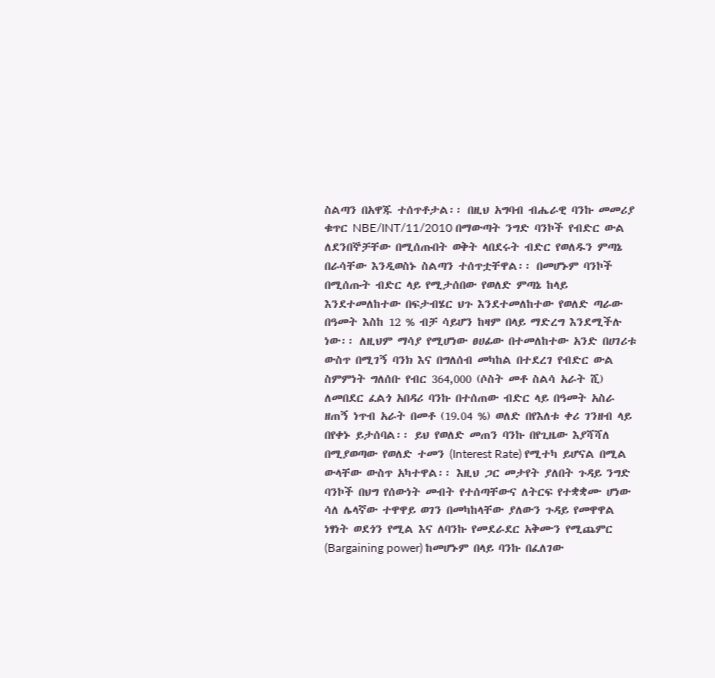ስልጣን በአዋጁ ተሰጥቶታል፡፡ በዚህ አግባብ ብሔራዊ ባንኩ መመሪያ ቁጥር NBE/INT/11/2010 በማውጣት ንግድ ባንኮች የብድር ውል ለደንበኞቻቸው በሚሰጡበት ወቅት ላበደሩት ብድር የወለዱን ምጣኔ በራሳቸው እንዲወስኑ ስልጣን ተሰጥቷቸዋል፡፡ በመሆኑም ባንኮች በሚሰጡት ብድር ላይ የሚታሰበው የወለድ ምጣኔ ከላይ እንደተመለከተው በፍታብሄር ህጉ እንደተመለከተው የወለድ ጣራው በዓመት እስከ 12 % ብቻ ሳይሆን ከዛም በላይ ማድረግ እንደሚችሉ ነው፡፡ ለዚህም ማሳያ የሚሆነው ፀሀፊው በተመለከተው አንድ በሀገሪቱ ውስጥ በሚገኝ ባንክ እና በግለሰብ መካከል በተደረገ የብድር ውል ስምምነት ግለሰቡ የብር 364,000 (ሶስት መቶ ስልሳ አራት ሺ) ለመበደር ፈልጎ አበዳሪ ባንኩ በተሰጠው ብድር ላይ በዓመት አስራ ዘጠኝ ነጥብ አራት በመቶ (19.04 %) ወለድ በየእለቱ ቀሪ ገንዘብ ላይ በየቀኑ ይታሰባል፡፡ ይህ የወለድ መጠን ባንኩ በየጊዜው እያሻሻለ በሚያወጣው የወለድ ተመን (Interest Rate) የሚተካ ይሆናል በሚል ውላቸው ውስጥ አካተዋል፡፡ እዚህ ጋር መታየት ያለበት ጉዳይ ንግድ ባንኮች በህግ የሰውነት መብት የተሰጣቸውና ለትርፍ የተቋቋሙ ሆነው ሳለ ሌላኛው ተዋዋይ ወገን በመካከላቸው ያለውን ጉዳይ የመዋዋል ነፃነት ወደጎን የሚል እና ለባንኩ የመደራደር አቅሙን የሚጨምር (Bargaining power) ከመሆኑም በላይ ባንኩ በፈለገው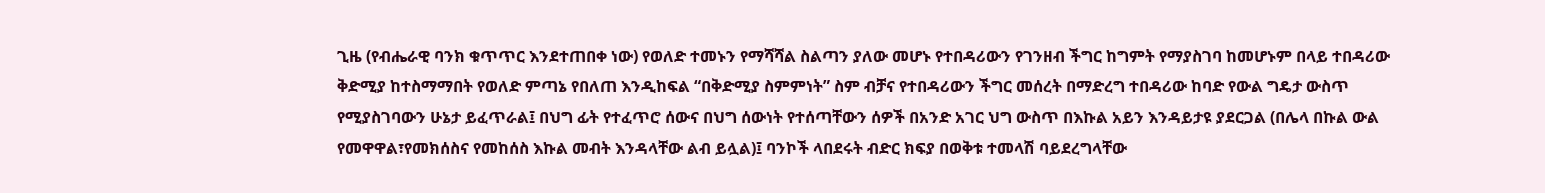ጊዜ (የብሔራዊ ባንክ ቁጥጥር እንደተጠበቀ ነው) የወለድ ተመኑን የማሻሻል ስልጣን ያለው መሆኑ የተበዳሪውን የገንዘብ ችግር ከግምት የማያስገባ ከመሆኑም በላይ ተበዳሪው ቅድሚያ ከተስማማበት የወለድ ምጣኔ የበለጠ እንዲከፍል “በቅድሚያ ስምምነት” ስም ብቻና የተበዳሪውን ችግር መሰረት በማድረግ ተበዳሪው ከባድ የውል ግዴታ ውስጥ የሚያስገባውን ሁኔታ ይፈጥራል፤ በህግ ፊት የተፈጥሮ ሰውና በህግ ሰውነት የተሰጣቸውን ሰዎች በአንድ አገር ህግ ውስጥ በእኩል አይን እንዳይታዩ ያደርጋል (በሌላ በኩል ውል የመዋዋል፣የመክሰስና የመከሰስ እኩል መብት እንዳላቸው ልብ ይሏል)፤ ባንኮች ላበደሩት ብድር ክፍያ በወቅቱ ተመላሽ ባይደረግላቸው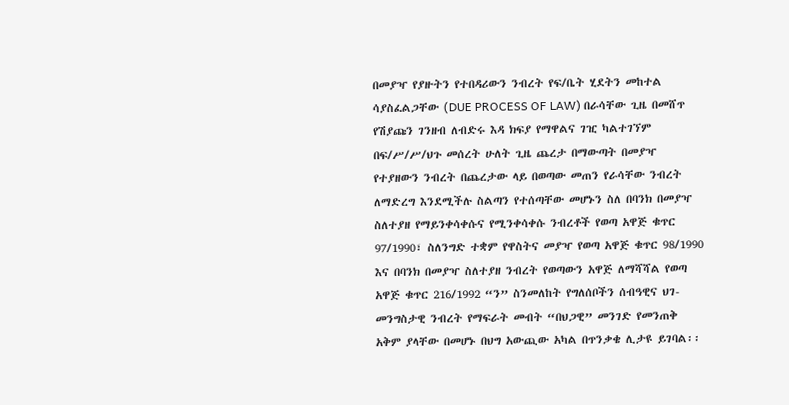በመያዣ የያዙትን የተበዳሪውን ንብረት የፍ/ቤት ሂደትን መከተል ሳያስፈልጋቸው (DUE PROCESS OF LAW) በራሳቸው ጊዜ በመሸጥ የሽያጩን ገንዘብ ለብድሩ እዳ ክፍያ የማዋልና ገዢ ካልተገኘም በፍ/ሥ/ሥ/ህጉ መሰረት ሁለት ጊዜ ጨረታ በማውጣት በመያዣ የተያዘውን ንብረት በጨረታው ላይ በወጣው መጠን የራሳቸው ንብረት ለማድረግ እንደሚችሉ ስልጣን የተሰጣቸው መሆኑን ስለ በባንክ በመያዣ ስለተያዘ የማይንቀሳቀሱና የሚንቀሳቀሱ ንብረቶች የወጣ አዋጅ ቁጥር 97/1990፣ ስለንግድ ተቋም የዋስትና መያዣ የወጣ አዋጅ ቁጥር 98/1990 እና በባንክ በመያዣ ስለተያዘ ንብረት የወጣውን አዋጅ ለማሻሻል የወጣ አዋጅ ቁጥር 216/1992 “ን” ስንመለከት የግለሰቦችን ሰብዓዊና ህገ-መንግስታዊ ንብረት የማፍራት መብት “በህጋዊ” መንገድ የመንጠቅ አቅም ያላቸው በመሆኑ በህግ አውጪው አካል በጥንቃቄ ሊታዩ ይገባል፡፡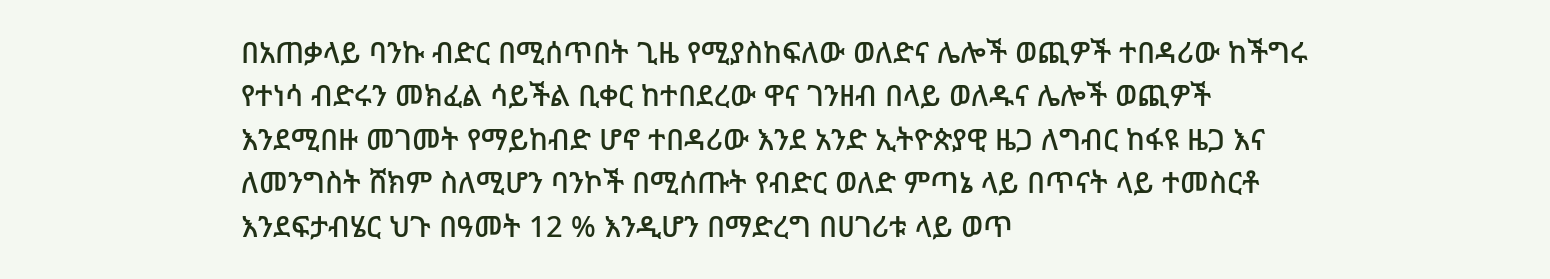በአጠቃላይ ባንኩ ብድር በሚሰጥበት ጊዜ የሚያስከፍለው ወለድና ሌሎች ወጪዎች ተበዳሪው ከችግሩ የተነሳ ብድሩን መክፈል ሳይችል ቢቀር ከተበደረው ዋና ገንዘብ በላይ ወለዱና ሌሎች ወጪዎች እንደሚበዙ መገመት የማይከብድ ሆኖ ተበዳሪው እንደ አንድ ኢትዮጵያዊ ዜጋ ለግብር ከፋዩ ዜጋ እና ለመንግስት ሸክም ስለሚሆን ባንኮች በሚሰጡት የብድር ወለድ ምጣኔ ላይ በጥናት ላይ ተመስርቶ እንደፍታብሄር ህጉ በዓመት 12 % እንዲሆን በማድረግ በሀገሪቱ ላይ ወጥ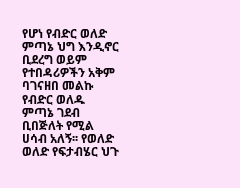የሆነ የብድር ወለድ ምጣኔ ህግ እንዲኖር ቢደረግ ወይም የተበዳሪዎችን አቅም ባገናዘበ መልኩ የብድር ወለዱ ምጣኔ ገደብ ቢበጅለት የሚል ሀሳብ አለኝ፡፡ የወለድ ወለድ የፍታብሄር ህጉ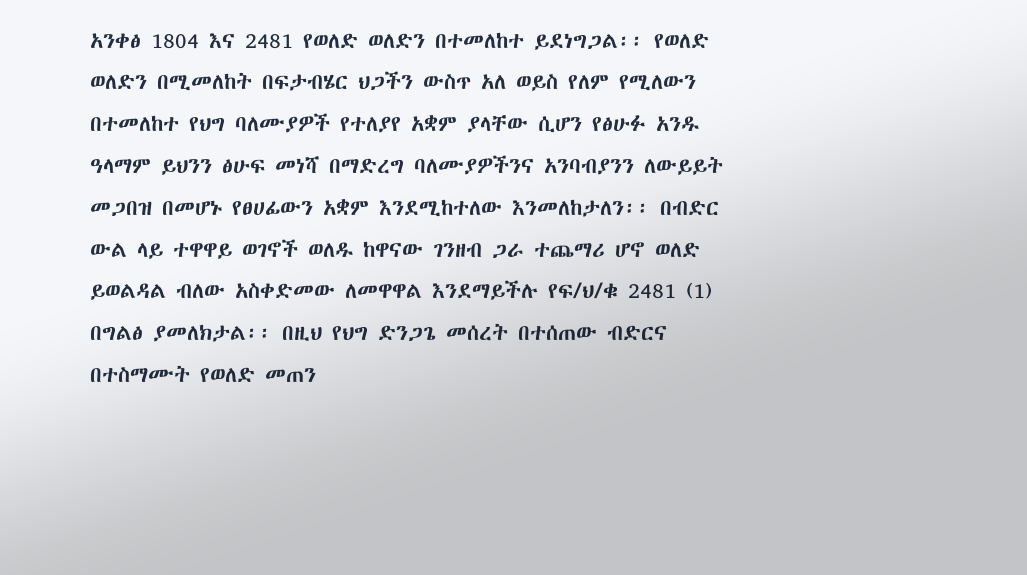አንቀፅ 1804 እና 2481 የወለድ ወለድን በተመለከተ ይደነግጋል፡፡ የወለድ ወለድን በሚመለከት በፍታብሄር ህጋችን ውስጥ አለ ወይስ የለም የሚለውን በተመለከተ የህግ ባለሙያዎች የተለያየ አቋም ያላቸው ሲሆን የፅሁፉ አንዱ ዓላማም ይህንን ፅሁፍ መነሻ በማድረግ ባለሙያዎችንና አንባብያንን ለውይይት መጋበዝ በመሆኑ የፀሀፊውን አቋም እንደሚከተለው እንመለከታለን፡፡ በብድር ውል ላይ ተዋዋይ ወገኖች ወለዱ ከዋናው ገንዘብ ጋራ ተጨማሪ ሆኖ ወለድ ይወልዳል ብለው አስቀድመው ለመዋዋል እንደማይችሉ የፍ/ህ/ቁ 2481 (1) በግልፅ ያመለክታል፡፡ በዚህ የህግ ድንጋጌ መሰረት በተሰጠው ብድርና በተስማሙት የወለድ መጠን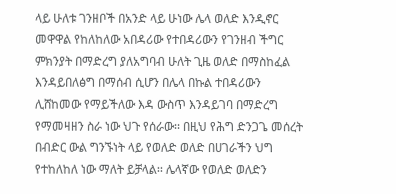ላይ ሁለቱ ገንዘቦች በአንድ ላይ ሁነው ሌላ ወለድ እንዲኖር መዋዋል የከለከለው አበዳሪው የተበዳሪውን የገንዘብ ችግር ምክንያት በማድረግ ያለአግባብ ሁለት ጊዜ ወለድ በማስከፈል እንዳይበለፅግ በማሰብ ሲሆን በሌላ በኩል ተበዳሪውን ሊሸከመው የማይችለው እዳ ውስጥ እንዳይገባ በማድረግ የማመዛዘን ስራ ነው ህጉ የሰራው፡፡ በዚህ የሕግ ድንጋጌ መሰረት በብድር ውል ግንኙነት ላይ የወለድ ወለድ በሀገራችን ህግ የተከለከለ ነው ማለት ይቻላል፡፡ ሌላኛው የወለድ ወለድን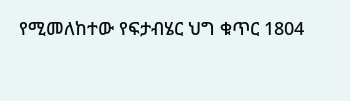የሚመለከተው የፍታብሄር ህግ ቁጥር 1804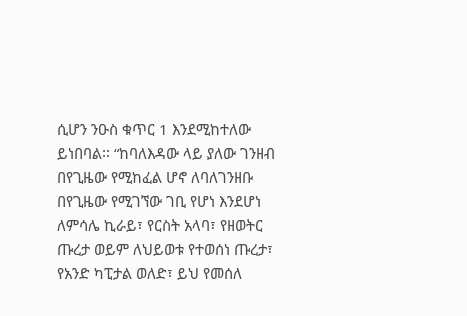ሲሆን ንዑስ ቁጥር 1 እንደሚከተለው ይነበባል፡፡ “ከባለእዳው ላይ ያለው ገንዘብ በየጊዜው የሚከፈል ሆኖ ለባለገንዘቡ በየጊዜው የሚገኘው ገቢ የሆነ እንደሆነ ለምሳሌ ኪራይ፣ የርስት አላባ፣ የዘወትር ጡረታ ወይም ለህይወቱ የተወሰነ ጡረታ፣ የአንድ ካፒታል ወለድ፣ ይህ የመሰለ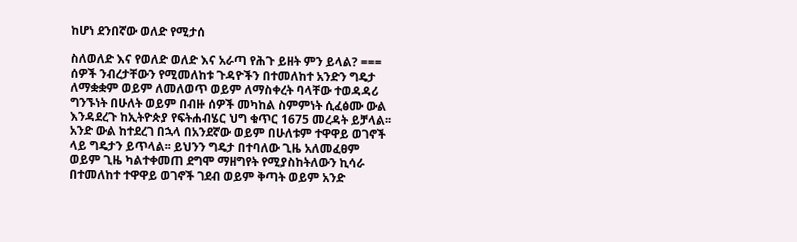ከሆነ ደንበኛው ወለድ የሚታሰ

ስለወለድ እና የወለድ ወለድ እና አራጣ የሕጉ ይዘት ምን ይላል? === ሰዎች ንብረታቸውን የሚመለከቱ ጉዳዮችን በተመለከተ አንድን ግዴታ ለማቋቋም ወይም ለመለወጥ ወይም ለማስቀረት ባላቸው ተወዳዳሪ ግንኙነት በሁለት ወይም በብዙ ሰዎች መካከል ስምምነት ሲፈፅሙ ውል እንዳደረጉ ከኢትዮጵያ የፍትሐብሄር ህግ ቁጥር 1675 መረዳት ይቻላል፡፡ አንድ ውል ከተደረገ በኋላ በአንደኛው ወይም በሁለቱም ተዋዋይ ወገኖች ላይ ግዴታን ይጥላል፡፡ ይህንን ግዴታ በተባለው ጊዜ አለመፈፀም ወይም ጊዜ ካልተቀመጠ ደግሞ ማዘግየት የሚያስከትለውን ኪሳራ በተመለከተ ተዋዋይ ወገኖች ገደብ ወይም ቅጣት ወይም አንድ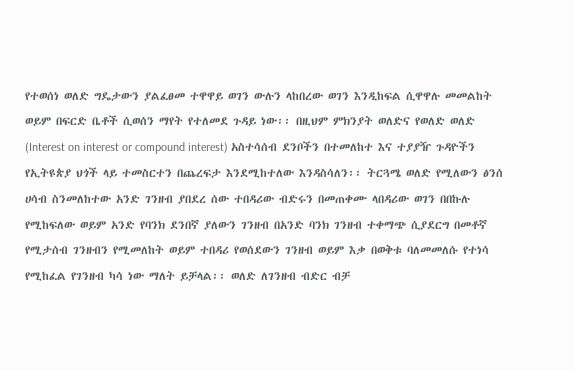የተወሰነ ወለድ ግዴታውን ያልፈፀመ ተዋዋይ ወገን ውሉን ላከበረው ወገን እንዲከፍል ሲዋዋሉ መመልከት ወይም በፍርድ ቤቶች ሲወሰን ማየት የተለመደ ጉዳይ ነው፡፡ በዚህም ምክንያት ወለድና የወለድ ወለድ (Interest on interest or compound interest) አስተሳሰብ ደንቦችን በተመለከተ እና ተያያዥ ጉዳዮችን የኢትዩጵያ ህጎች ላይ ተመስርተን በጨረፍታ እንደሚከተለው እንዳስሳለን፡፡ ትርጓሜ ወለድ የሚለውን ፅንሰ ሀሳብ ስንመለከተው አንድ ገንዘብ ያበደረ ሰው ተበዳሪው ብድሩን በመጠቀሙ ላበዳሪው ወገን በበኩሉ የሚከፍለው ወይም አንድ የባንክ ደንበኛ ያለውን ገንዘብ በአንድ ባንክ ገንዘብ ተቀማጭ ሲያደርግ በመቶኛ የሚታሰብ ገንዘብን የሚመለከት ወይም ተበዳሪ የወሰደውን ገንዘብ ወይም እቃ በወቅቱ ባለመመለሱ የተነሳ የሚከፈል የገንዘብ ካሳ ነው ማለት ይቻላል፡፡ ወለድ ለገንዘብ ብድር ብቻ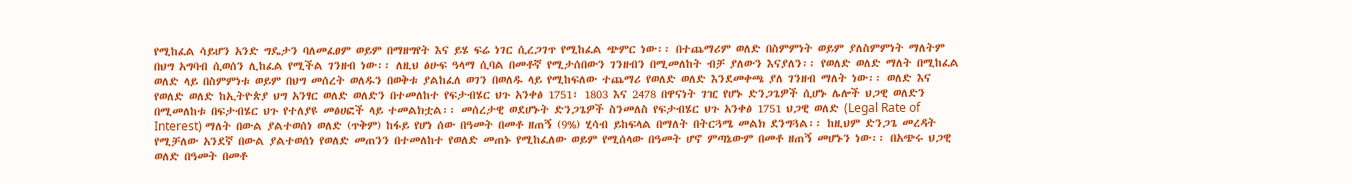የሚከፈል ሳይሆን አንድ ግዴታን ባለመፈፀም ወይም በማዘግየት እና ይሄ ፍሬ ነገር ሲረጋገጥ የሚከፈል ጭምር ነው፡፡ በተጨማሪም ወለድ በስምምነት ወይም ያለስምምነት ማለትም በህግ አግባብ ሲወሰን ሊከፈል የሚችል ገንዘብ ነው፡፡ ለዚህ ፅሁፍ ዓላማ ሲባል በመቶኛ የሚታሰበውን ገንዘብን በሚመለከት ብቻ ያለውን እናያለን፡፡ የወለድ ወለድ ማለት በሚከፈል ወለድ ላይ በስምምነቱ ወይም በህግ መሰረት ወለዱን በወቅቱ ያልከፈለ ወገን በወለዱ ላይ የሚከፍለው ተጨማሪ የወለድ ወለድ እንደመቀጫ ያለ ገንዘብ ማለት ነው፡፡ ወለድ እና የወለድ ወለድ ከኢትዮጵያ ህግ አንፃር ወለድ ወለድን በተመለከተ የፍታብሄር ህጉ አንቀፅ 1751፣ 1803 እና 2478 በዋናነት ገዢ የሆኑ ድንጋጌዎች ሲሆኑ ሌሎች ህጋዊ ወለድን በሚመለከቱ በፍታብሄር ህጉ የተለያዩ መፅሀፎች ላይ ተመልክቷል፡፡ መሰረታዊ ወደሆኑት ድንጋጌዎች ስንመለስ የፍታብሄር ህጉ አንቀፅ 1751 ህጋዊ ወለድ (Legal Rate of Interest) ማለት በውል ያልተወሰነ ወለድ (ጥቅም) ከፋይ የሆነ ሰው በዓመት በመቶ ዘጠኝ (9%) ሂሳብ ይከፍላል በማለት በትርጓሜ መልክ ደንግጓል፡፡ ከዚህም ድንጋጌ መረዳት የሚቻለው አንደኛ በውል ያልተወሰነ የወለድ መጠንን በተመለከተ የወለድ መጠኑ የሚከፈለው ወይም የሚሰላው በዓመት ሆኖ ምጣኔውም በመቶ ዘጠኝ መሆኑን ነው፡፡ በአጭሩ ህጋዊ ወለድ በዓመት በመቶ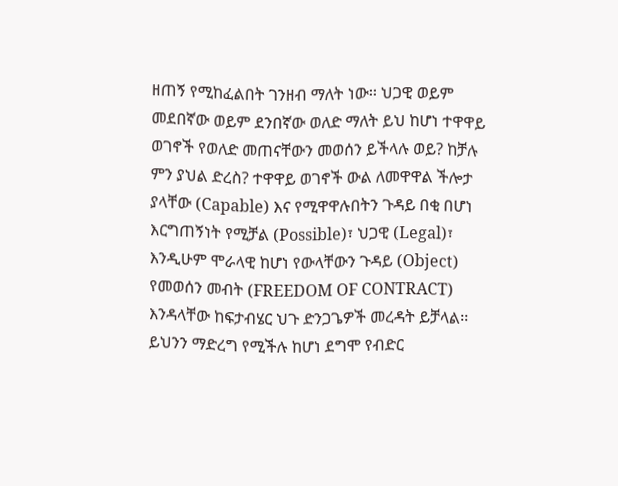ዘጠኝ የሚከፈልበት ገንዘብ ማለት ነው፡፡ ህጋዊ ወይም መደበኛው ወይም ደንበኛው ወለድ ማለት ይህ ከሆነ ተዋዋይ ወገኖች የወለድ መጠናቸውን መወሰን ይችላሉ ወይ? ከቻሉ ምን ያህል ድረስ? ተዋዋይ ወገኖች ውል ለመዋዋል ችሎታ ያላቸው (Capable) እና የሚዋዋሉበትን ጉዳይ በቂ በሆነ እርግጠኝነት የሚቻል (Possible)፣ ህጋዊ (Legal)፣ እንዲሁም ሞራላዊ ከሆነ የውላቸውን ጉዳይ (Object) የመወሰን መብት (FREEDOM OF CONTRACT) እንዳላቸው ከፍታብሄር ህጉ ድንጋጌዎች መረዳት ይቻላል፡፡ ይህንን ማድረግ የሚችሉ ከሆነ ደግሞ የብድር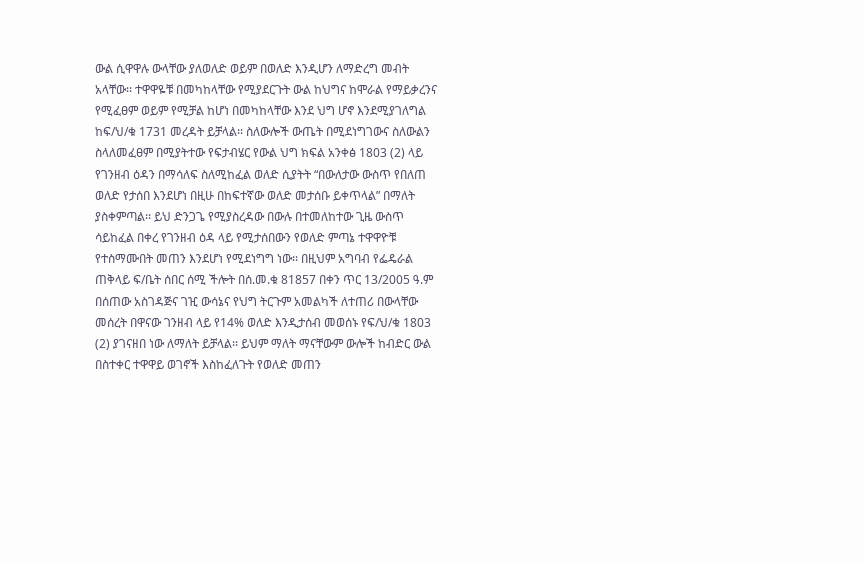ውል ሲዋዋሉ ውላቸው ያለወለድ ወይም በወለድ እንዲሆን ለማድረግ መብት አላቸው፡፡ ተዋዋዬቹ በመካከላቸው የሚያደርጉት ውል ከህግና ከሞራል የማይቃረንና የሚፈፀም ወይም የሚቻል ከሆነ በመካከላቸው እንደ ህግ ሆኖ እንደሚያገለግል ከፍ/ህ/ቁ 1731 መረዳት ይቻላል፡፡ ስለውሎች ውጤት በሚደነግገውና ስለውልን ስላለመፈፀም በሚያትተው የፍታብሄር የውል ህግ ክፍል አንቀፅ 1803 (2) ላይ የገንዘብ ዕዳን በማሳለፍ ስለሚከፈል ወለድ ሲያትት “በውለታው ውስጥ የበለጠ ወለድ የታሰበ እንደሆነ በዚሁ በከፍተኛው ወለድ መታሰቡ ይቀጥላል” በማለት ያስቀምጣል፡፡ ይህ ድንጋጌ የሚያስረዳው በውሉ በተመለከተው ጊዜ ውስጥ ሳይከፈል በቀረ የገንዘብ ዕዳ ላይ የሚታሰበውን የወለድ ምጣኔ ተዋዋዮቹ የተስማሙበት መጠን እንደሆነ የሚደነግግ ነው፡፡ በዚህም አግባብ የፌዴራል ጠቅላይ ፍ/ቤት ሰበር ሰሚ ችሎት በሰ.መ.ቁ 81857 በቀን ጥር 13/2005 ዓ.ም በሰጠው አስገዳጅና ገዢ ውሳኔና የህግ ትርጉም አመልካች ለተጠሪ በውላቸው መሰረት በዋናው ገንዘብ ላይ የ14% ወለድ እንዲታሰብ መወሰኑ የፍ/ህ/ቁ 1803 (2) ያገናዘበ ነው ለማለት ይቻላል፡፡ ይህም ማለት ማናቸውም ውሎች ከብድር ውል በስተቀር ተዋዋይ ወገኖች እስከፈለጉት የወለድ መጠን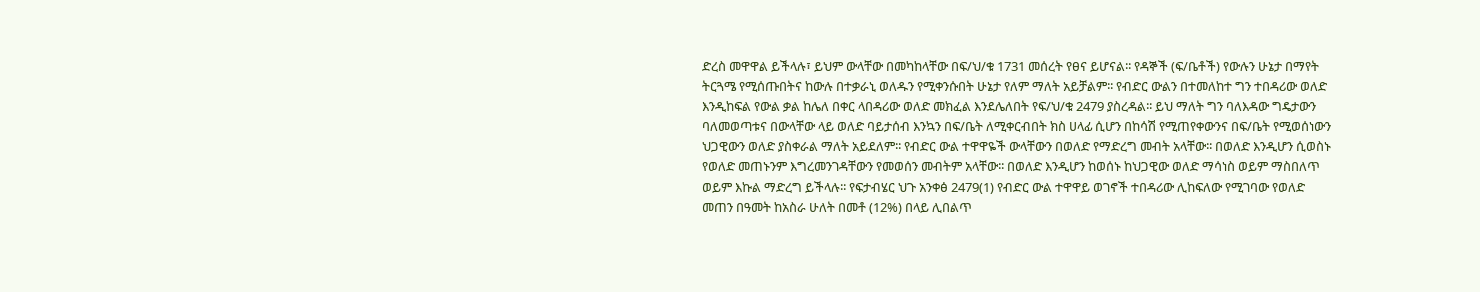ድረስ መዋዋል ይችላሉ፣ ይህም ውላቸው በመካከላቸው በፍ/ህ/ቁ 1731 መሰረት የፀና ይሆናል፡፡ የዳኞች (ፍ/ቤቶች) የውሉን ሁኔታ በማየት ትርጓሜ የሚሰጡበትና ከውሉ በተቃራኒ ወለዱን የሚቀንሱበት ሁኔታ የለም ማለት አይቻልም፡፡ የብድር ውልን በተመለከተ ግን ተበዳሪው ወለድ እንዲከፍል የውል ቃል ከሌለ በቀር ላበዳሪው ወለድ መክፈል እንደሌለበት የፍ/ህ/ቁ 2479 ያስረዳል፡፡ ይህ ማለት ግን ባለእዳው ግዴታውን ባለመወጣቱና በውላቸው ላይ ወለድ ባይታሰብ እንኳን በፍ/ቤት ለሚቀርብበት ክስ ሀላፊ ሲሆን በከሳሽ የሚጠየቀውንና በፍ/ቤት የሚወሰነውን ህጋዊውን ወለድ ያስቀራል ማለት አይደለም፡፡ የብድር ውል ተዋዋዬች ውላቸውን በወለድ የማድረግ መብት አላቸው፡፡ በወለድ እንዲሆን ሲወስኑ የወለድ መጠኑንም እግረመንገዳቸውን የመወሰን መብትም አላቸው፡፡ በወለድ እንዲሆን ከወሰኑ ከህጋዊው ወለድ ማሳነስ ወይም ማስበለጥ ወይም እኩል ማድረግ ይችላሉ፡፡ የፍታብሄር ህጉ አንቀፅ 2479(1) የብድር ውል ተዋዋይ ወገኖች ተበዳሪው ሊከፍለው የሚገባው የወለድ መጠን በዓመት ከአስራ ሁለት በመቶ (12%) በላይ ሊበልጥ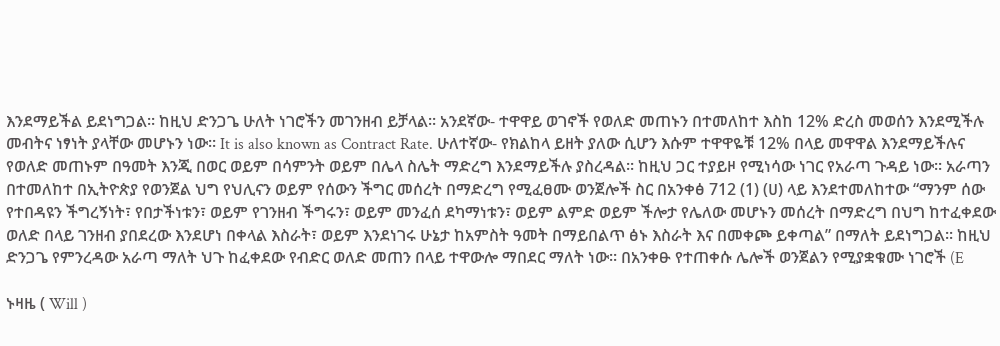እንደማይችል ይደነግጋል፡፡ ከዚህ ድንጋጌ ሁለት ነገሮችን መገንዘብ ይቻላል፡፡ አንደኛው- ተዋዋይ ወገኖች የወለድ መጠኑን በተመለከተ እስከ 12% ድረስ መወሰን እንደሚችሉ መብትና ነፃነት ያላቸው መሆኑን ነው፡፡ It is also known as Contract Rate. ሁለተኛው- የክልከላ ይዘት ያለው ሲሆን እሱም ተዋዋዬቹ 12% በላይ መዋዋል እንደማይችሉና የወለድ መጠኑም በዓመት እንጂ በወር ወይም በሳምንት ወይም በሌላ ስሌት ማድረግ እንደማይችሉ ያስረዳል፡፡ ከዚህ ጋር ተያይዞ የሚነሳው ነገር የአራጣ ጉዳይ ነው፡፡ አራጣን በተመለከተ በኢትዮጵያ የወንጀል ህግ የህሊናን ወይም የሰውን ችግር መሰረት በማድረግ የሚፈፀሙ ወንጀሎች ስር በአንቀፅ 712 (1) (ሀ) ላይ እንደተመለከተው “ማንም ሰው የተበዳዩን ችግረኝነት፣ የበታችነቱን፣ ወይም የገንዘብ ችግሩን፣ ወይም መንፈሰ ደካማነቱን፣ ወይም ልምድ ወይም ችሎታ የሌለው መሆኑን መሰረት በማድረግ በህግ ከተፈቀደው ወለድ በላይ ገንዘብ ያበደረው እንደሆነ በቀላል እስራት፣ ወይም እንደነገሩ ሁኔታ ከአምስት ዓመት በማይበልጥ ፅኑ እስራት እና በመቀጮ ይቀጣል” በማለት ይደነግጋል፡፡ ከዚህ ድንጋጌ የምንረዳው አራጣ ማለት ህጉ ከፈቀደው የብድር ወለድ መጠን በላይ ተዋውሎ ማበደር ማለት ነው፡፡ በአንቀፁ የተጠቀሱ ሌሎች ወንጀልን የሚያቋቁሙ ነገሮች (E

ኑዛዜ ( Will )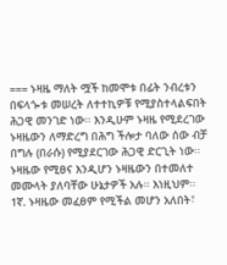=== ኑዛዜ ማለት ሟች ከመሞቱ በፊት ንብረቱን በፍላጐቱ መሠረት ለተተኪዎቹ የሚያስተላልፍበት ሕጋዊ መንገድ ነው፡፡ እንዲሁም ኑዛዜ የሚደረገው ኑዛዜውን ለማድረግ በሕግ ችሎታ ባለው ሰው ብቻ በግሉ (በራሱ) የሚያደርገው ሕጋዊ ድርጊት ነው፡፡ ኑዛዜው የሚፀና እንዲሆን ኑዛዜውን በተመለተ መሙላት ያለባቸው ሁኔታዎች አሉ፡፡ እነዚህም፡፡ 1ኛ. ኑዛዜው መፈፀም የሚችል መሆን አለበት፣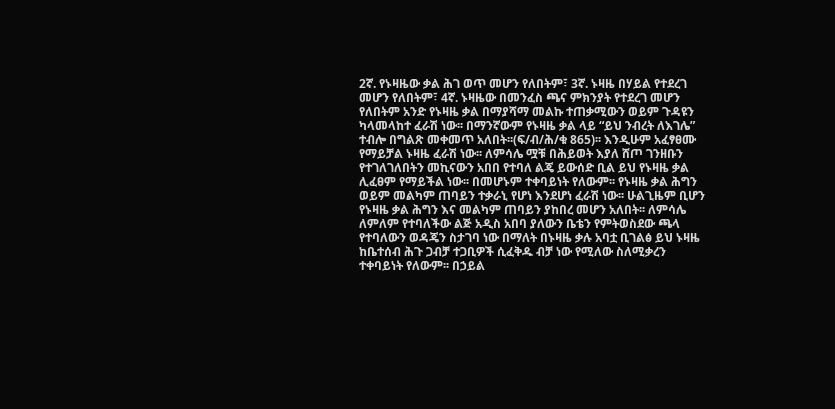2ኛ. የኑዛዜው ቃል ሕገ ወጥ መሆን የለበትም፣ 3ኛ. ኑዛዜ በሃይል የተደረገ መሆን የለበትም፣ 4ኛ. ኑዛዜው በመንፈስ ጫና ምክንያት የተደረገ መሆን የለበትም አንድ የኑዛዜ ቃል በማያሻማ መልኩ ተጠቃሚውን ወይም ጉዳዩን ካላመላከተ ፈራሽ ነው፡፡ በማንኛውም የኑዛዜ ቃል ላይ “ይህ ንብረት ለእገሌ” ተብሎ በግልጽ መቀመጥ አለበት፡፡(ፍ/ብ/ሕ/ቁ 865)፡፡ እንዲሁም አፈፃፀሙ የማይቻል ኑዛዜ ፈራሽ ነው፡፡ ለምሳሌ ሟቹ በሕይወት እያለ ሸጦ ገንዘቡን የተገለገለበትን መኪናውን አበበ የተባለ ልጄ ይውሰድ ቢል ይህ የኑዛዜ ቃል ሊፈፀም የማይችል ነው፡፡ በመሆኑም ተቀባይነት የለውም፡፡ የኑዛዜ ቃል ሕግን ወይም መልካም ጠባይን ተቃራኒ የሆነ እንደሆነ ፈራሽ ነው፡፡ ሁልጊዜም ቢሆን የኑዛዜ ቃል ሕግን እና መልካም ጠባይን ያከበረ መሆን አለበት፡፡ ለምሳሌ ለምለም የተባለችው ልጅ አዲስ አበባ ያለውን ቤቴን የምትወስደው ጫላ የተባለውን ወዳጄን ስታገባ ነው በማለት በኑዛዜ ቃሉ አባቷ ቢገልፅ ይህ ኑዛዜ ከቤተሰብ ሕጉ ጋብቻ ተጋቢዎች ሲፈቅዱ ብቻ ነው የሚለው ስለሚቃረን ተቀባይነት የለውም፡፡ በኃይል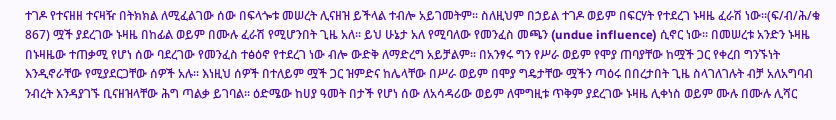ተገዶ የተናዘዘ ተናዛዥ በትክክል ለሚፈልገው ሰው በፍላጐቱ መሠረት ሊናዘዝ ይችላል ተብሎ አይገመትም፡፡ ስለዚህም በኃይል ተገዶ ወይም በፍርሃት የተደረገ ኑዛዜ ፈራሽ ነው፡፡(ፍ/ብ/ሕ/ቁ 867) ሟች ያደረገው ኑዛዜ በከፊል ወይም በሙሉ ፈራሽ የሚሆንበት ጊዜ አለ፡፡ ይህ ሁኔታ አለ የሚባለው የመንፈስ መጫን (undue influence) ሲኖር ነው፡፡ በመሠረቱ አንድን ኑዛዜ በኑዛዜው ተጠቃሚ የሆነ ሰው ባደረገው የመንፈስ ተፅዕኖ የተደረገ ነው ብሎ ውድቅ ለማድረግ አይቻልም፡፡ በአንፃሩ ግን የሥራ ወይም የሞያ ጠባያቸው ከሟች ጋር የቀረበ ግንኙነት እንዲኖራቸው የሚያደርጋቸው ሰዎች አሉ፡፡ እነዚህ ሰዎች በተለይም ሟች ጋር ዝምድና ከሌላቸው በሥራ ወይም በሞያ ግዴታቸው ሟችን ጣዕሩ በበረታበት ጊዜ ስላገለገሉት ብቻ አለአግባብ ንብረት እንዳያገኙ ቢናዘዝላቸው ሕግ ጣልቃ ይገባል፡፡ ዕድሜው ከሀያ ዓመት በታች የሆነ ሰው ለአሳዳሪው ወይም ለሞግዚቱ ጥቅም ያደረገው ኑዛዜ ሊቀነስ ወይም ሙሉ በሙሉ ሊሻር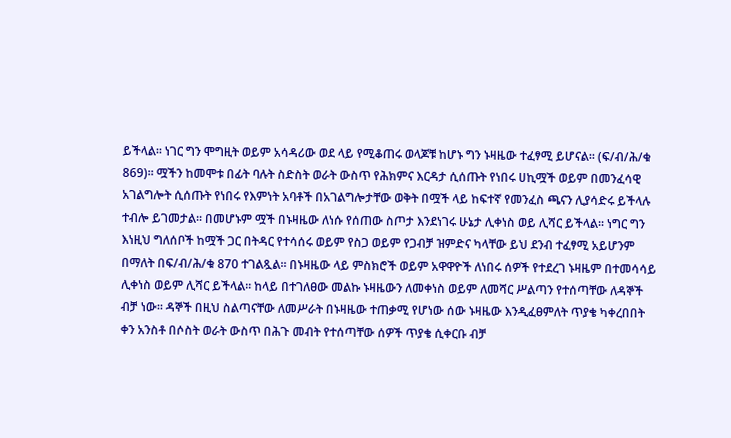ይችላል፡፡ ነገር ግን ሞግዚት ወይም አሳዳሪው ወደ ላይ የሚቆጠሩ ወላጆቹ ከሆኑ ግን ኑዛዜው ተፈፃሚ ይሆናል፡፡ (ፍ/ብ/ሕ/ቁ 869)፡፡ ሟችን ከመሞቱ በፊት ባሉት ስድስት ወራት ውስጥ የሕክምና እርዳታ ሲሰጡት የነበሩ ሀኪሟች ወይም በመንፈሳዊ አገልግሎት ሲሰጡት የነበሩ የእምነት አባቶች በአገልግሎታቸው ወቅት በሟች ላይ ከፍተኛ የመንፈስ ጫናን ሊያሳድሩ ይችላሉ ተብሎ ይገመታል፡፡ በመሆኑም ሟች በኑዛዜው ለነሱ የሰጠው ስጦታ እንደነገሩ ሁኔታ ሊቀነስ ወይ ሊሻር ይችላል፡፡ ነግር ግን እነዚህ ግለሰቦች ከሟች ጋር በትዳር የተሳሰሩ ወይም የስጋ ወይም የጋብቻ ዝምድና ካላቸው ይህ ደንብ ተፈፃሚ አይሆንም በማለት በፍ/ብ/ሕ/ቁ 870 ተገልጿል፡፡ በኑዛዜው ላይ ምስክሮች ወይም አዋዋዮች ለነበሩ ሰዎች የተደረገ ኑዛዜም በተመሳሳይ ሊቀነስ ወይም ሊሻር ይችላል፡፡ ከላይ በተገለፀው መልኩ ኑዛዜውን ለመቀነስ ወይም ለመሻር ሥልጣን የተሰጣቸው ለዳኞች ብቻ ነው፡፡ ዳኞች በዚህ ስልጣናቸው ለመሥራት በኑዛዜው ተጠቃሚ የሆነው ሰው ኑዛዜው እንዲፈፀምለት ጥያቄ ካቀረበበት ቀን አንስቶ በሶስት ወራት ውስጥ በሕጉ መብት የተሰጣቸው ሰዎች ጥያቄ ሲቀርቡ ብቻ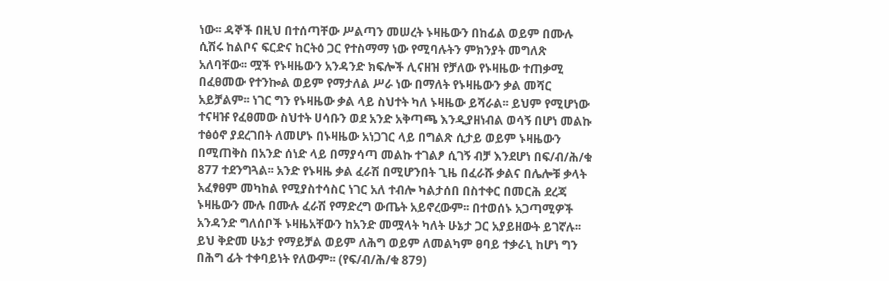ነው፡፡ ዳኞች በዚህ በተሰጣቸው ሥልጣን መሠረት ኑዛዜውን በከፊል ወይም በሙሉ ሲሽሩ ከልቦና ፍርድና ከርትዕ ጋር የተስማማ ነው የሚባሉትን ምክንያት መግለጽ አለባቸው፡፡ ሟች የኑዛዜውን አንዳንድ ክፍሎች ሊናዘዝ የቻለው የኑዛዜው ተጠቃሚ በፈፀመው የተንኰል ወይም የማታለል ሥራ ነው በማለት የኑዛዜውን ቃል መሻር አይቻልም፡፡ ነገር ግን የኑዛዜው ቃል ላይ ስህተት ካለ ኑዛዜው ይሻራል፡፡ ይህም የሚሆነው ተናዛዡ የፈፀመው ስህተት ሀሳቡን ወደ አንድ አቅጣጫ እንዲያዘነብል ወሳኝ በሆነ መልኩ ተፅዕኖ ያደረገበት ለመሆኑ በኑዛዜው አነጋገር ላይ በግልጽ ሲታይ ወይም ኑዛዜውን በሚጠቅስ በአንድ ሰነድ ላይ በማያሳጣ መልኩ ተገልፆ ሲገኝ ብቻ እንደሆነ በፍ/ብ/ሕ/ቁ 877 ተደንግጓል፡፡ አንድ የኑዛዜ ቃል ፈራሽ በሚሆንበት ጊዜ በፈራሹ ቃልና በሌሎቹ ቃላት አፈፃፀም መካከል የሚያስተሳስር ነገር አለ ተብሎ ካልታሰበ በስተቀር በመርሕ ደረጃ ኑዛዜውን ሙሉ በሙሉ ፈራሽ የማድረግ ውጤት አይኖረውም፡፡ በተወሰኑ አጋጣሚዎች አንዳንድ ግለሰቦች ኑዛዜአቸውን ከአንድ መሟላት ካለት ሁኔታ ጋር አያይዘውት ይገኛሉ፡፡ ይህ ቅድመ ሁኔታ የማይቻል ወይም ለሕግ ወይም ለመልካም ፀባይ ተቃራኒ ከሆነ ግን በሕግ ፊት ተቀባይነት የለውም፡፡ (የፍ/ብ/ሕ/ቁ 879)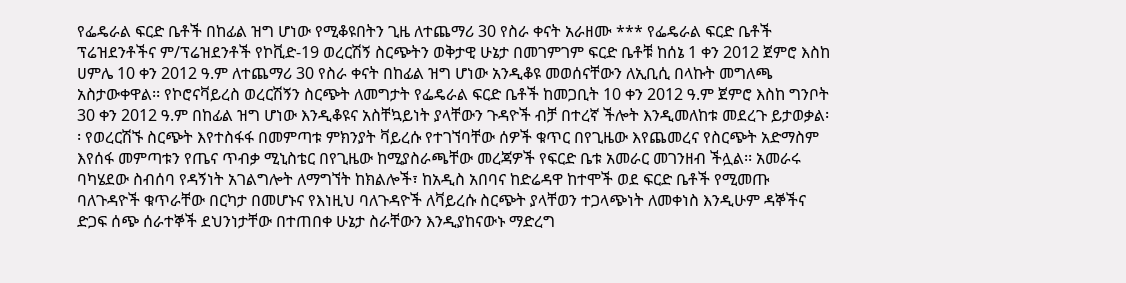የፌዴራል ፍርድ ቤቶች በከፊል ዝግ ሆነው የሚቆዩበትን ጊዜ ለተጨማሪ 30 የስራ ቀናት አራዘሙ *** የፌዴራል ፍርድ ቤቶች ፕሬዝደንቶችና ም/ፕሬዝደንቶች የኮቪድ-19 ወረርሽኝ ስርጭትን ወቅታዊ ሁኔታ በመገምገም ፍርድ ቤቶቹ ከሰኔ 1 ቀን 2012 ጀምሮ እስከ ሀምሌ 10 ቀን 2012 ዓ.ም ለተጨማሪ 30 የስራ ቀናት በከፊል ዝግ ሆነው አንዲቆዩ መወሰናቸውን ለኢቢሲ በላኩት መግለጫ አስታውቀዋል፡፡ የኮሮናቫይረስ ወረርሽኝን ስርጭት ለመግታት የፌዴራል ፍርድ ቤቶች ከመጋቢት 10 ቀን 2012 ዓ.ም ጀምሮ እስከ ግንቦት 30 ቀን 2012 ዓ.ም በከፊል ዝግ ሆነው እንዲቆዩና አስቸኳይነት ያላቸውን ጉዳዮች ብቻ በተረኛ ችሎት እንዲመለከቱ መደረጉ ይታወቃል፡፡ የወረርሽኙ ስርጭት እየተስፋፋ በመምጣቱ ምክንያት ቫይረሱ የተገኘባቸው ሰዎች ቁጥር በየጊዜው እየጨመረና የስርጭት አድማስም እየሰፋ መምጣቱን የጤና ጥብቃ ሚኒስቴር በየጊዜው ከሚያስራጫቸው መረጃዎች የፍርድ ቤቱ አመራር መገንዘብ ችሏል፡፡ አመራሩ ባካሄደው ስብሰባ የዳኝነት አገልግሎት ለማግኘት ከክልሎች፣ ከአዲስ አበባና ከድሬዳዋ ከተሞች ወደ ፍርድ ቤቶች የሚመጡ ባለጉዳዮች ቁጥራቸው በርካታ በመሆኑና የእነዚህ ባለጉዳዮች ለቫይረሱ ስርጭት ያላቸወን ተጋላጭነት ለመቀነስ እንዲሁም ዳኞችና ድጋፍ ሰጭ ሰራተኞች ደህንነታቸው በተጠበቀ ሁኔታ ስራቸውን እንዲያከናውኑ ማድረግ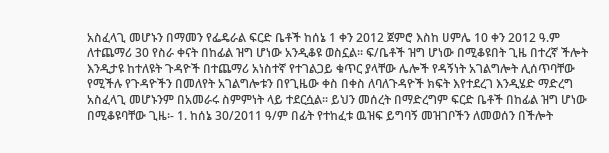አስፈላጊ መሆኑን በማመን የፌዴራል ፍርድ ቤቶች ከሰኔ 1 ቀን 2012 ጀምሮ እስከ ሀምሌ 10 ቀን 2012 ዓ.ም ለተጨማሪ 30 የስራ ቀናት በከፊል ዝግ ሆነው አንዲቆዩ ወስኗል፡፡ ፍ/ቤቶች ዝግ ሆነው በሚቆዩበት ጊዜ በተረኛ ችሎት እንዲታዩ ከተለዩት ጉዳዮች በተጨማሪ አነስተኛ የተገልጋይ ቁጥር ያላቸው ሌሎች የዳኝነት አገልግሎት ሊሰጥባቸው የሚችሉ የጉዳዮችን በመለየት አገልግሎቱን በየጊዜው ቀስ በቀስ ለባለጉዳዮች ክፍት እየተደረገ እንዲሄድ ማድረግ አስፈላጊ መሆኑንም በአመራሩ ስምምነት ላይ ተደርሷል፡፡ ይህን መሰረት በማድረግም ፍርድ ቤቶች በከፊል ዝግ ሆነው በሚቆዩባቸው ጊዜ፡- 1. ከሰኔ 30/2011 ዓ/ም በፊት የተከፈቱ ዉዝፍ ይግባኝ መዝገቦችን ለመወሰን በችሎት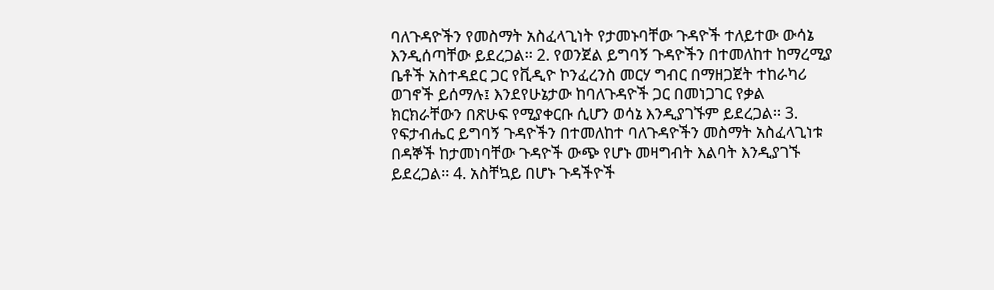ባለጉዳዮችን የመስማት አስፈላጊነት የታመኑባቸው ጉዳዮች ተለይተው ውሳኔ እንዲሰጣቸው ይደረጋል፡፡ 2. የወንጀል ይግባኝ ጉዳዮችን በተመለከተ ከማረሚያ ቤቶች አስተዳደር ጋር የቪዲዮ ኮንፈረንስ መርሃ ግብር በማዘጋጀት ተከራካሪ ወገኖች ይሰማሉ፤ እንደየሁኔታው ከባለጉዳዮች ጋር በመነጋገር የቃል ክርክራቸውን በጽሁፍ የሚያቀርቡ ሲሆን ወሳኔ እንዲያገኙም ይደረጋል፡፡ 3. የፍታብሔር ይግባኝ ጉዳዮችን በተመለከተ ባለጉዳዮችን መስማት አስፈላጊነቱ በዳኞች ከታመነባቸው ጉዳዮች ውጭ የሆኑ መዛግብት እልባት እንዲያገኙ ይደረጋል፡፡ 4. አስቸኳይ በሆኑ ጉዳችዮች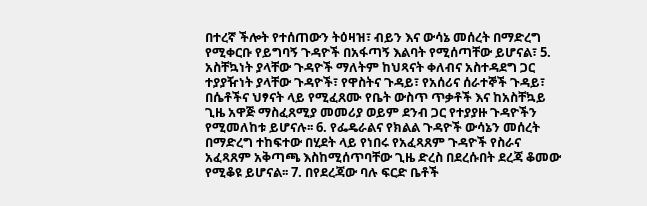በተረኛ ችሎት የተሰጠውን ትዕዛዝ፣ ብይን እና ውሳኔ መሰረት በማድረግ የሚቀርቡ የይግባኝ ጉዳዮች በአፋጣኝ እልባት የሚሰጣቸው ይሆናል፣ 5. አስቸኳነት ያላቸው ጉዳዮች ማለትም ከህጻናት ቀለብና አስተዳደግ ጋር ተያያዥነት ያላቸው ጉዳዮች፣ የዋስትና ጉዳይ፣ የአሰሪና ሰራተኞች ጉዳይ፣ በሴቶችና ህፃናት ላይ የሚፈጸሙ የቤት ውስጥ ጥቃቶች እና ከአስቸኳይ ጊዜ አዋጅ ማስፈጸሚያ መመሪያ ወይም ደንብ ጋር የተያያዙ ጉዳዮችን የሚመለከቱ ይሆናሉ፡፡ 6. የፌዴራልና የክልል ጉዳዮች ውሳኔን መሰረት በማድረግ ተከፍተው በሂደት ላይ የነበሩ የአፈጻጸም ጉዳዮች የስራና አፈጻጸም አቅጣጫ እስከሚሰጥባቸው ጊዜ ድረስ በደረሱበት ደረጃ ቆመው የሚቆዩ ይሆናል፡፡ 7. በየደረጃው ባሉ ፍርድ ቤቶች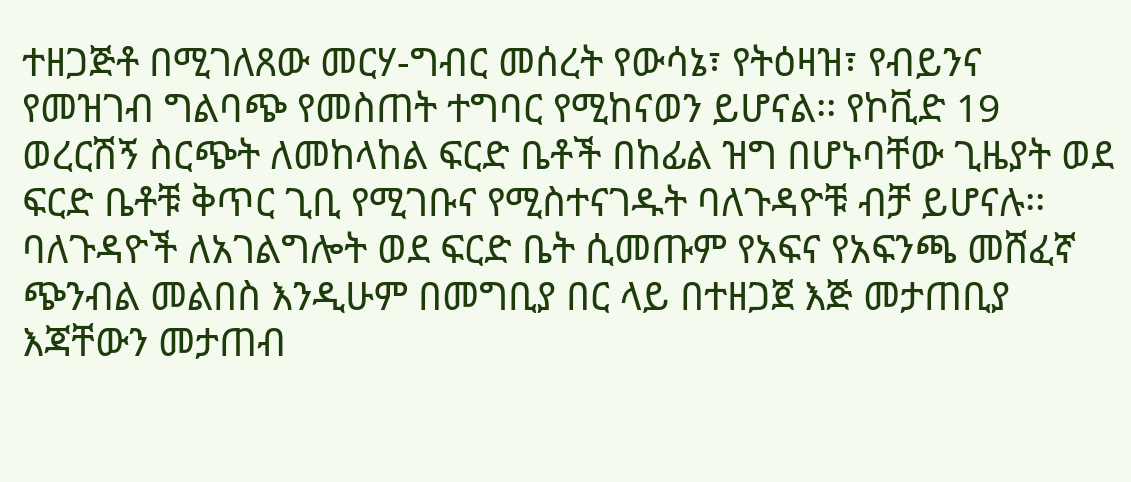ተዘጋጅቶ በሚገለጸው መርሃ-ግብር መሰረት የውሳኔ፣ የትዕዛዝ፣ የብይንና የመዝገብ ግልባጭ የመስጠት ተግባር የሚከናወን ይሆናል፡፡ የኮቪድ 19 ወረርሽኝ ስርጭት ለመከላከል ፍርድ ቤቶች በከፊል ዝግ በሆኑባቸው ጊዜያት ወደ ፍርድ ቤቶቹ ቅጥር ጊቢ የሚገቡና የሚስተናገዱት ባለጉዳዮቹ ብቻ ይሆናሉ፡፡ ባለጉዳዮች ለአገልግሎት ወደ ፍርድ ቤት ሲመጡም የአፍና የአፍንጫ መሸፈኛ ጭንብል መልበስ እንዲሁም በመግቢያ በር ላይ በተዘጋጀ እጅ መታጠቢያ እጃቸውን መታጠብ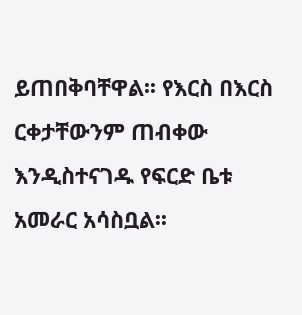ይጠበቅባቸዋል፡፡ የእርስ በእርስ ርቀታቸውንም ጠብቀው እንዲስተናገዱ የፍርድ ቤቱ አመራር አሳስቧል፡፡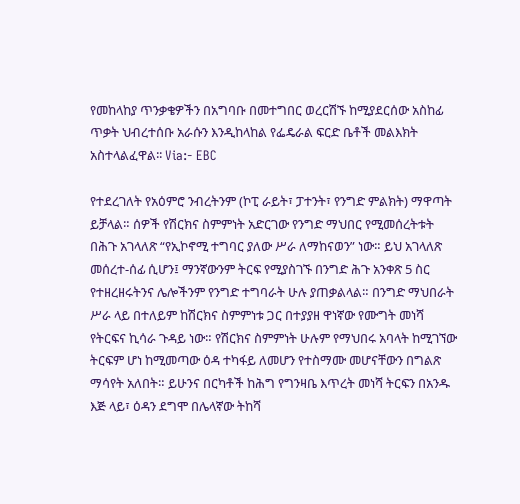የመከላከያ ጥንቃቄዎችን በአግባቡ በመተግበር ወረርሽኙ ከሚያደርሰው አስከፊ ጥቃት ህብረተሰቡ አራሱን እንዲከላከል የፌዴራል ፍርድ ቤቶች መልእክት አስተላልፈዋል፡፡ Via:- EBC

የተደረገለት የአዕምሮ ንብረትንም (ኮፒ ራይት፣ ፓተንት፣ የንግድ ምልክት) ማዋጣት ይቻላል። ሰዎች የሽርክና ስምምነት አድርገው የንግድ ማህበር የሚመሰረትቱት በሕጉ አገላለጽ “የኢኮኖሚ ተግባር ያለው ሥራ ለማከናወን” ነው። ይህ አገላለጽ መሰረተ-ሰፊ ሲሆን፤ ማንኛውንም ትርፍ የሚያስገኙ በንግድ ሕጉ አንቀጽ 5 ስር የተዘረዘሩትንና ሌሎችንም የንግድ ተግባራት ሁሉ ያጠቃልላል። በንግድ ማህበራት ሥራ ላይ በተለይም ከሽርክና ስምምነቱ ጋር በተያያዘ ዋነኛው የሙግት መነሻ የትርፍና ኪሳራ ጉዳይ ነው። የሽርክና ስምምነት ሁሉም የማህበሩ አባላት ከሚገኘው ትርፍም ሆነ ከሚመጣው ዕዳ ተካፋይ ለመሆን የተስማሙ መሆናቸውን በግልጽ ማሳየት አለበት። ይሁንና በርካቶች ከሕግ የግንዛቤ እጥረት መነሻ ትርፍን በአንዱ እጅ ላይ፣ ዕዳን ደግሞ በሌላኛው ትከሻ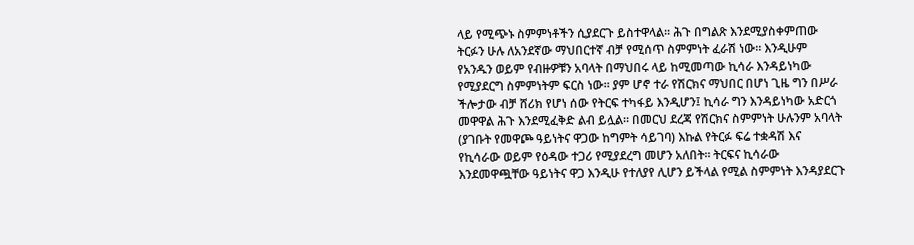ላይ የሚጭኑ ስምምነቶችን ሲያደርጉ ይስተዋላል። ሕጉ በግልጽ እንደሚያስቀምጠው ትርፉን ሁሉ ለአንደኛው ማህበርተኛ ብቻ የሚሰጥ ስምምነት ፈራሽ ነው። እንዲሁም የአንዱን ወይም የብዙዎቹን አባላት በማህበሩ ላይ ከሚመጣው ኪሳራ እንዳይነካው የሚያደርግ ስምምነትም ፍርስ ነው። ያም ሆኖ ተራ የሽርክና ማህበር በሆነ ጊዜ ግን በሥራ ችሎታው ብቻ ሸሪክ የሆነ ሰው የትርፍ ተካፋይ እንዲሆን፤ ኪሳራ ግን እንዳይነካው አድርጎ መዋዋል ሕጉ እንደሚፈቅድ ልብ ይሏል። በመርህ ደረጃ የሽርክና ስምምነት ሁሉንም አባላት (ያገቡት የመዋጮ ዓይነትና ዋጋው ከግምት ሳይገባ) እኩል የትርፉ ፍሬ ተቋዳሽ እና የኪሳራው ወይም የዕዳው ተጋሪ የሚያደረግ መሆን አለበት። ትርፍና ኪሳራው እንደመዋጯቸው ዓይነትና ዋጋ እንዲሁ የተለያየ ሊሆን ይችላል የሚል ስምምነት እንዳያደርጉ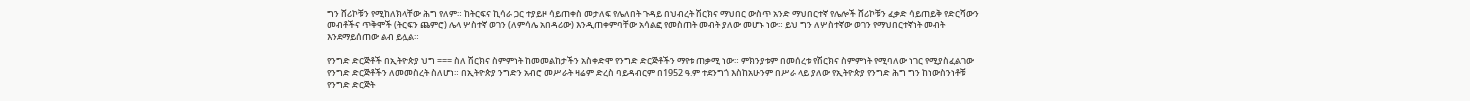ግን ሸሪኮቹን የሚከለክላቸው ሕግ የለም። ከትርፍና ኪሳራ ጋር ተያይዞ ሳይጠቀስ መታለፍ የሌለበት ጉዳይ በህብረት ሽርክና ማህበር ውስጥ አንድ ማህበርተኛ የሌሎች ሸሪኮቹን ፈቃድ ሳይጠይቅ የድርሻውን መብቶችና ጥቅሞች (ትርፍን ጨምሮ) ሌላ ሦስተኛ ወገን (ለምሳሌ አበዳሪው) እንዲጠቀምባቸው አሳልፎ የመስጠት መብት ያለው መሆኑ ነው። ይህ ግን ለሦስተኛው ወገን የማህበርተኛነት መብት እንደማይሰጠው ልብ ይሏል።

የንግድ ድርጅቶች በኢትዮጵያ ህግ === ስለ ሽርክና ስምምነት ከመመልከታችን አስቀድሞ የንግድ ድርጅቶችን ማየቱ ጠቃሚ ነው። ምክንያቱም በመሰረቱ የሽርክና ስምምነት የሚባለው ነገር የሚያስፈልገው የንግድ ድርጅቶችን ለመመስረት ስለሆነ። በኢትዮጵያ ንግድን አብሮ መሥራት ዛሬም ድረስ ባይዳብርም በ1952 ዓ.ም ተደንግጎ እስከአሁንም በሥራ ላይ ያለው የኢትዮጵያ የንግድ ሕግ ግን ከነውስንነቶቹ የንግድ ድርጅት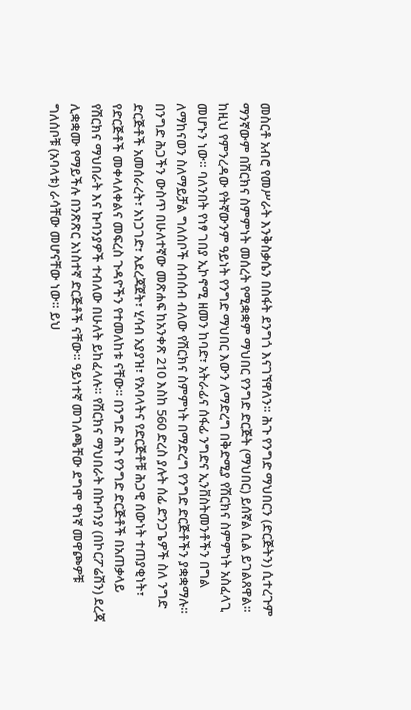መስርቶ አብሮ የመሥራት እንቅስቃሴን በስፋት ደንግጎ እናገኘዋለን። ሕጉ የንግድ ማህበርን (ድርጅትን) ሲተረጉም ማንኛውም በሽርክና ስምምነት መሰረት የሚቋቋም ማህበር የንግድ ድርጅት (ማህበር) ይሰኛል ሲል ይገልጸዋል። ከዚህ የምንረዳው የትኛውንም ዓይነት የንግድ ማህበር እውን ለማድረግ በቅድሚያ የሽርክና ስምምነት አስፈላጊ መሆኑን ነው። ባለንበት የነፃ ገበያ ኢኮኖሚ ዘመን ከባድ፣ አትራፊና ሰፋፊ ንግድና ኢንቨስትመንቶችን በግል ለማከናወን ስለማይቻል ግለሰቦች ሰብሰብ ብለው የሽርክና ስምምነት በማድረግ የንግድ ድርጅቶችን ያቋቋማሉ። በንግድ ሕጋችን ውስጥ በሁለተኛው መጽሐፍ ከአንቀጽ 210 እስከ 560 ድረስ ያሉት ሰፊ ድንጋጌዎች ስለ ንግድ ድርጅቶች አመሰራረት፣ አነጋገድ፣ አደረጃጀት፣ ሂሳብ አያያዝ፣ የአባላትና የድርጅቶቹ ሕጋዊ ሰውነት ተጠያቂነት፣ የድርጅቶች መቀላለቀልና መፍረስ ጉዳዮችን የተመለከቱ ናቸው። በንግድ ሕጉ የንግድ ድርጅቶች በአጠቃላይ የሽርክና ማህበራት እና ኩባንያዎች ተብለው በሁለት ይከፈላሉ። የሽርክና ማህበራት በኩባንያ (በኮርፖሬሽን) ደረጃ ሊቋቋሙ የማይችሉ በንጽጽር አነስተኛ ድርጅቶች ናቸው። ዓይነተኛ መገለጫቸው ደግሞ ዋነኛ መዋጮዎቹ ግለሰቦቹ (አባላቱ) ራሳቸው መሆናቸው ነው። ይህ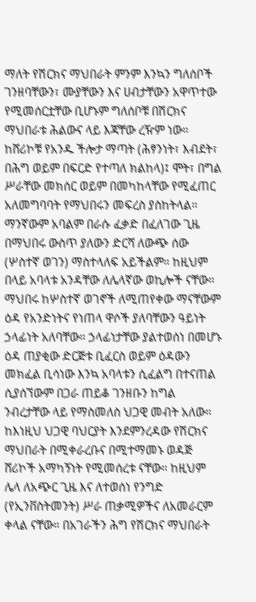ማለት የሽርክና ማህበራት ምንም እንኳን ግለሰቦች ገንዘባቸውን፣ ሙያቸውን እና ሀብታቸውን አዋጥተው የሚመሰርቷቸው ቢሆኑም ግለሰቦቹ በሽርክና ማህበራቱ ሕልውና ላይ እጃቸው ረዥም ነው። ከሸሪኮቹ የአንዱ ችሎታ ማጣት (ሕፃንነት፣ እብደት፣ በሕግ ወይም በፍርድ የተጣለ ክልከላ)፤ ሞት፣ በግል ሥራቸው መክሰር ወይም በመካከላቸው የሚፈጠር አለመግባባት የማህበሩን መፍረስ ያስከትላል። ማንኛውም አባልም በራሱ ፈቃድ በፈለገው ጊዜ በማህበሩ ውስጥ ያለውን ድርሻ ለውጭ ሰው (ሦስተኛ ወገን) ማስተላለፍ አይችልም። ከዚህም በላይ አባላቱ አንዳቸው ለሌላኛው ወኪሎች ናቸው። ማህበሩ ከሦስተኛ ወገኖች ለሚጠየቀው ማናቸውም ዕዳ የአንድነትና የነጠላ ዋሶች ያለባቸውን ዓይነት ኃላፊነት አለባቸው። ኃላፊነታቸው ያልተወሰነ በመሆኑ ዕዳ ጠያቂው ድርጅቱ ቢፈርስ ወይም ዕዳውን መክፈል ቢሳነው እንኳ አባላቱን ሲፈልግ በተናጠል ሲያሰኘውም በጋራ ጠይቆ ገንዘቡን ከግል ንብረታቸው ላይ የማስመለስ ህጋዊ መብት አለው። ከእነዚህ ህጋዊ ባህርያት እንደምንረዳው የሽርክና ማህበራት በሚቀራረቡና በሚተማመኑ ወዳጅ ሸሪኮች አማካኝነት የሚመሰረቱ ናቸው። ከዚህም ሌላ ለአጭር ጊዜ እና ለተወሰነ የንግድ (የኢንቨስትመንት) ሥራ ጠቃሚዎችና ለአመራርም ቀላል ናቸው። በአገራችን ሕግ የሽርክና ማህበራት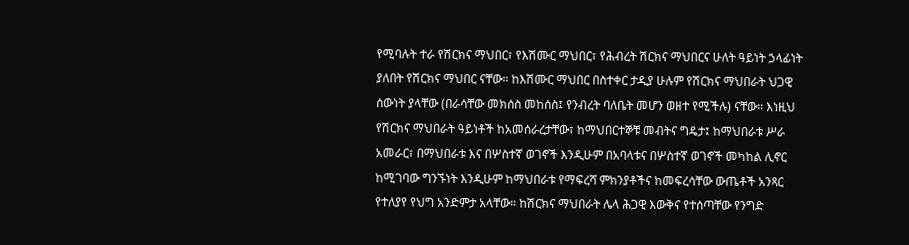የሚባሉት ተራ የሽርክና ማህበር፣ የእሽሙር ማህበር፣ የሕብረት ሽርክና ማህበርና ሁለት ዓይነት ኃላፊነት ያለበት የሽርክና ማህበር ናቸው። ከእሽሙር ማህበር በስተቀር ታዲያ ሁሉም የሽርክና ማህበራት ህጋዊ ሰውነት ያላቸው (በራሳቸው መክሰስ መከሰስ፤ የንብረት ባለቤት መሆን ወዘተ የሚችሉ) ናቸው። እነዚህ የሽርክና ማህበራት ዓይነቶች ከአመሰራረታቸው፣ ከማህበርተኞቹ መብትና ግዴታ፤ ከማህበራቱ ሥራ አመራር፣ በማህበራቱ እና በሦስተኛ ወገኖች እንዲሁም በአባላቱና በሦስተኛ ወገኖች መካከል ሊኖር ከሚገባው ግንኙነት እንዲሁም ከማህበራቱ የማፍረሻ ምክንያቶችና ከመፍረሳቸው ውጤቶች አንጻር የተለያየ የህግ አንድምታ አላቸው። ከሽርክና ማህበራት ሌላ ሕጋዊ እውቅና የተሰጣቸው የንግድ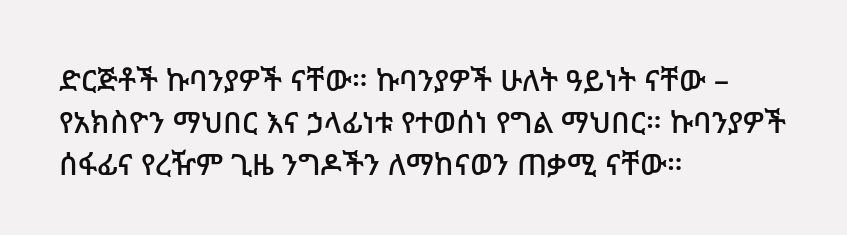ድርጅቶች ኩባንያዎች ናቸው። ኩባንያዎች ሁለት ዓይነት ናቸው – የአክስዮን ማህበር እና ኃላፊነቱ የተወሰነ የግል ማህበር። ኩባንያዎች ሰፋፊና የረዥም ጊዜ ንግዶችን ለማከናወን ጠቃሚ ናቸው።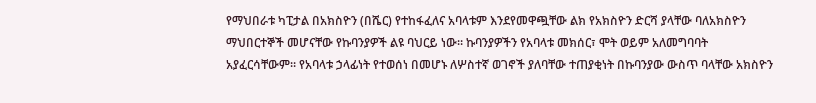የማህበራቱ ካፒታል በአክስዮን (በሼር) የተከፋፈለና አባላቱም እንደየመዋጯቸው ልክ የአክስዮን ድርሻ ያላቸው ባለአክስዮን ማህበርተኞች መሆናቸው የኩባንያዎች ልዩ ባህርይ ነው። ኩባንያዎችን የአባላቱ መክሰር፣ ሞት ወይም አለመግባባት አያፈርሳቸውም። የአባላቱ ኃላፊነት የተወሰነ በመሆኑ ለሦስተኛ ወገኖች ያለባቸው ተጠያቂነት በኩባንያው ውስጥ ባላቸው አክስዮን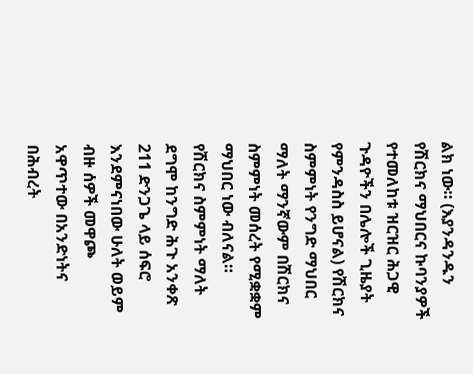ልክ ነው። (እያንዳንዱን የሽርክና ማህበርና ኩባንያዎች የተመለከቱ ዝርዝር ሕጋዊ ጉዳዮችን በሌሎች ጊዜያት የምንዳስስ ይሆናል) የሽርክና ስምምነት የንግድ ማህበር ማለት ማንኛውም በሽርክና ስምምነት መሰረት የሚቋቋም ማህበር ነው ብለናል። የሽርክና ስምምነት ማለት ደግሞ ከንግድ ሕጉ አንቀጽ 211 ድንጋጌ ላይ ሰፍሮ እንደምናነበው ሁለት ወይም ብዙ ሰዎች መዋጮ አዋጥተው በአንድነትና በሕብረት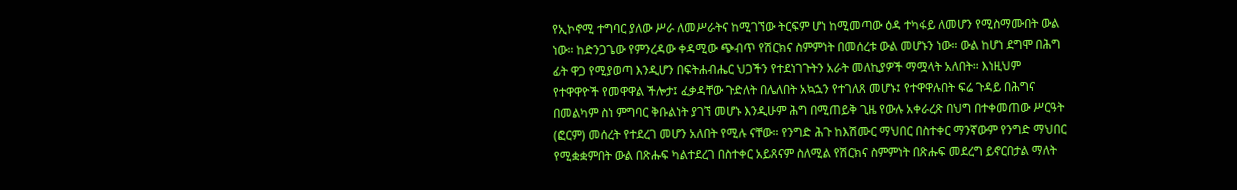የኢኮኖሚ ተግባር ያለው ሥራ ለመሥራትና ከሚገኘው ትርፍም ሆነ ከሚመጣው ዕዳ ተካፋይ ለመሆን የሚስማሙበት ውል ነው። ከድንጋጌው የምንረዳው ቀዳሚው ጭብጥ የሽርክና ስምምነት በመሰረቱ ውል መሆኑን ነው። ውል ከሆነ ደግሞ በሕግ ፊት ዋጋ የሚያወጣ እንዲሆን በፍትሐብሔር ህጋችን የተደነገጉትን አራት መለኪያዎች ማሟላት አለበት። እነዚህም የተዋዋዮች የመዋዋል ችሎታ፤ ፈቃዳቸው ጉድለት በሌለበት አኳኋን የተገለጸ መሆኑ፤ የተዋዋሉበት ፍሬ ጉዳይ በሕግና በመልካም ስነ ምግባር ቅቡልነት ያገኘ መሆኑ እንዲሁም ሕግ በሚጠይቅ ጊዜ የውሉ አቀራረጽ በህግ በተቀመጠው ሥርዓት (ፎርም) መሰረት የተደረገ መሆን አለበት የሚሉ ናቸው። የንግድ ሕጉ ከእሽሙር ማህበር በስተቀር ማንኛውም የንግድ ማህበር የሚቋቋምበት ውል በጽሑፍ ካልተደረገ በስተቀር አይጸናም ስለሚል የሽርክና ስምምነት በጽሑፍ መደረግ ይኖርበታል ማለት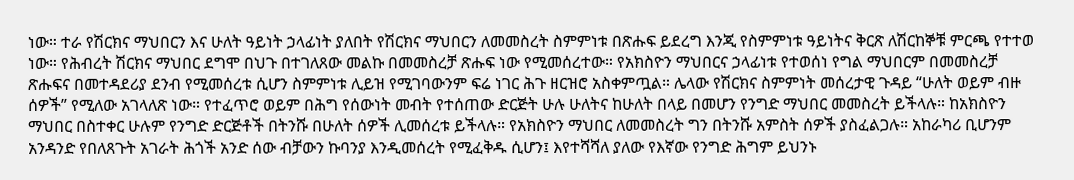ነው። ተራ የሽርክና ማህበርን እና ሁለት ዓይነት ኃላፊነት ያለበት የሽርክና ማህበርን ለመመስረት ስምምነቱ በጽሑፍ ይደረግ እንጂ የስምምነቱ ዓይነትና ቅርጽ ለሽርከኞቹ ምርጫ የተተወ ነው። የሕብረት ሽርክና ማህበር ደግሞ በህጉ በተገለጸው መልኩ በመመስረቻ ጽሑፍ ነው የሚመሰረተው። የአክስዮን ማህበርና ኃላፊነቱ የተወሰነ የግል ማህበርም በመመስረቻ ጽሑፍና በመተዳደሪያ ደንብ የሚመሰረቱ ሲሆን ስምምነቱ ሊይዝ የሚገባውንም ፍሬ ነገር ሕጉ ዘርዝሮ አስቀምጧል። ሌላው የሽርክና ስምምነት መሰረታዊ ጉዳይ “ሁለት ወይም ብዙ ሰዎች” የሚለው አገላለጽ ነው። የተፈጥሮ ወይም በሕግ የሰውነት መብት የተሰጠው ድርጅት ሁሉ ሁለትና ከሁለት በላይ በመሆን የንግድ ማህበር መመስረት ይችላሉ። ከአክስዮን ማህበር በስተቀር ሁሉም የንግድ ድርጅቶች በትንሹ በሁለት ሰዎች ሊመሰረቱ ይችላሉ። የአክስዮን ማህበር ለመመስረት ግን በትንሹ አምስት ሰዎች ያስፈልጋሉ። አከራካሪ ቢሆንም አንዳንድ የበለጸጉት አገራት ሕጎች አንድ ሰው ብቻውን ኩባንያ እንዲመሰረት የሚፈቅዱ ሲሆን፤ እየተሻሻለ ያለው የእኛው የንግድ ሕግም ይህንኑ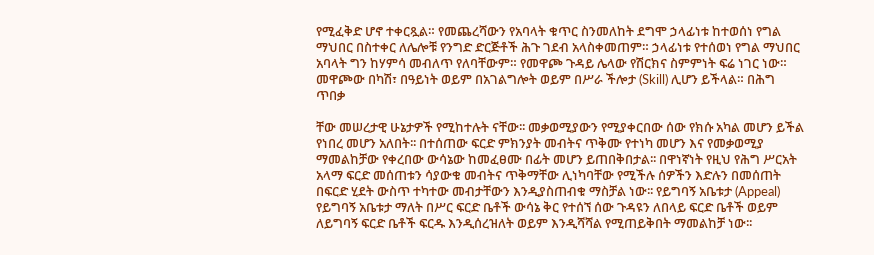የሚፈቅድ ሆኖ ተቀርጿል። የመጨረሻውን የአባላት ቁጥር ስንመለከት ደግሞ ኃላፊነቱ ከተወሰነ የግል ማህበር በስተቀር ለሌሎቹ የንግድ ድርጅቶች ሕጉ ገደብ አላስቀመጠም። ኃላፊነቱ የተሰወነ የግል ማህበር አባላት ግን ከሃምሳ መብለጥ የለባቸውም። የመዋጮ ጉዳይ ሌላው የሽርክና ስምምነት ፍሬ ነገር ነው። መዋጮው በካሽ፣ በዓይነት ወይም በአገልግሎት ወይም በሥራ ችሎታ (Skill) ሊሆን ይችላል። በሕግ ጥበቃ

ቸው መሠረታዊ ሁኔታዎች የሚከተሉት ናቸው፡፡ መቃወሚያውን የሚያቀርበው ሰው የክሱ አካል መሆን ይችል የነበረ መሆን አለበት፡፡ በተሰጠው ፍርድ ምክንያት መብትና ጥቅሙ የተነካ መሆን እና የመቃወሚያ ማመልከቻው የቀረበው ውሳኔው ከመፈፀሙ በፊት መሆን ይጠበቅበታል፡፡ በዋነኛነት የዚህ የሕግ ሥርአት አላማ ፍርድ መሰጠቱን ሳያውቁ መብትና ጥቅማቸው ሊነካባቸው የሚችሉ ሰዎችን እድሉን በመሰጠት በፍርድ ሂደት ውስጥ ተካተው መብታቸውን እንዲያስጠብቁ ማስቻል ነው፡፡ የይግባኝ አቤቱታ (Appeal) የይግባኝ አቤቱታ ማለት በሥር ፍርድ ቤቶች ውሳኔ ቅር የተሰኘ ሰው ጉዳዩን ለበላይ ፍርድ ቤቶች ወይም ለይግባኝ ፍርድ ቤቶች ፍርዱ እንዲሰረዝለት ወይም እንዲሻሻል የሚጠይቅበት ማመልከቻ ነው፡፡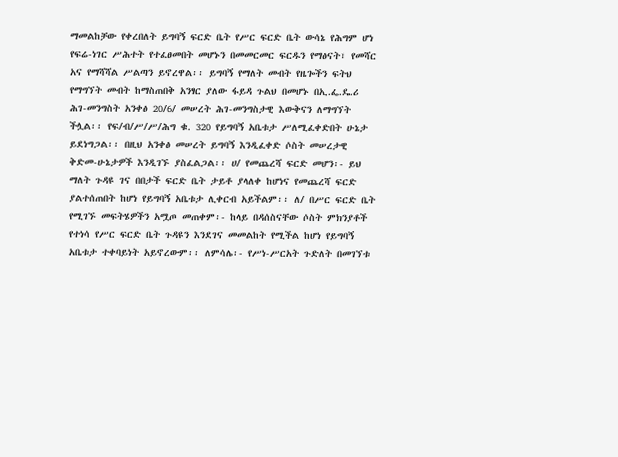ማመልከቻው የቀረበለት ይግባኝ ፍርድ ቤት የሥር ፍርድ ቤት ውሳኔ የሕግም ሆነ የፍሬ-ነገር ሥሕተት የተፈፀመበት መሆኑን በመመርመር ፍርዱን የማፅናት፣ የመሻር አና የማሻሻል ሥልጣን ይኖረዋል፡፡ ይግባኝ የማለት መብት የዜጐችን ፍትህ የማግኘት መብት ከማስጠበቅ አንፃር ያለው ፋይዳ ጉልህ በመሆኑ በኢ.ፌ.ዴ.ሪ ሕገ-መንግስት አንቀፅ 20/6/ መሠረት ሕገ-መንግስታዊ እውቅናን ለማግኘት ችሏል፡፡ የፍ/ብ/ሥ/ሥ/ሕግ ቁ. 320 የይግባኝ አቤቱታ ሥለሚፈቀድበት ሁኔታ ይደነግጋል፡፡ በዚህ አንቀፅ መሠረት ይግባኝ እንዲፈቀድ ሶስት መሠረታዊ ቅድመ-ሁኔታዎች እንዲገኙ ያስፈልጋል፡፡ ሀ/ የመጨረሻ ፍርድ መሆን፡- ይህ ማለት ጉዳዩ ገና በበታች ፍርድ ቤት ታይቶ ያላለቀ ከሆነና የመጨረሻ ፍርድ ያልተሰጠበት ከሆነ የይግባኝ አቤቱታ ሊቀርብ አይችልም፡፡ ለ/ በሥር ፍርድ ቤት የሚገኙ መፍትሄዎችን አሟጦ መጠቀም፡- ከላይ በዳሰስናቸው ሶስት ምክንያቶች የተነሳ የሥር ፍርድ ቤት ጉዳዩን እንደገና መመልከት የሚችል ከሆነ የይግባኝ አቤቱታ ተቀባይነት አይኖረውም፡፡ ለምሳሌ፡- የሥነ-ሥርአት ጉድለት በመገኘቱ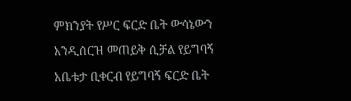ምክንያት የሥር ፍርድ ቤት ውሳኔውን አንዲሰርዝ መጠይቅ ሲቻል የይግባኝ አቤቱታ ቢቀርብ የይግባኝ ፍርድ ቤት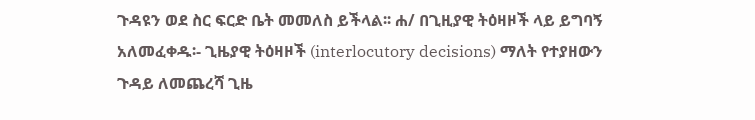ጉዳዩን ወደ ስር ፍርድ ቤት መመለስ ይችላል፡፡ ሐ/ በጊዚያዊ ትዕዛዞች ላይ ይግባኝ አለመፈቀዱ፡- ጊዜያዊ ትዕዛዞች (interlocutory decisions) ማለት የተያዘውን ጉዳይ ለመጨረሻ ጊዜ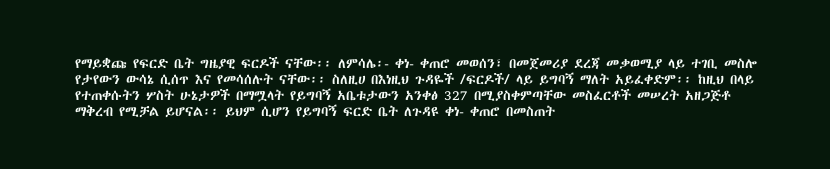የማይቋጩ የፍርድ ቤት ግዜያዊ ፍርዶች ናቸው፡፡ ለምሳሌ፡- ቀነ- ቀጠሮ መወሰን፣ በመጀመሪያ ደረጃ መቃወሚያ ላይ ተገቢ መስሎ የታየውን ውሳኔ ሲሰጥ እና የመሳሰሉት ናቸው፡፡ ስለዚሀ በእነዚህ ጉዳዬች /ፍርዶች/ ላይ ይግባኝ ማለት አይፈቀድም፡፡ ከዚህ በላይ የተጠቀሱትን ሦስት ሁኔታዎች በማሟላት የይግባኝ አቤቱታውን አንቀፅ 327 በሚያስቀምጣቸው መስፈርቶች መሠረት አዘጋጅቶ ማቅረብ የሚቻል ይሆናል፡፡ ይህም ሲሆን የይግባኝ ፍርድ ቤት ለጉዳዩ ቀነ- ቀጠሮ በመስጠት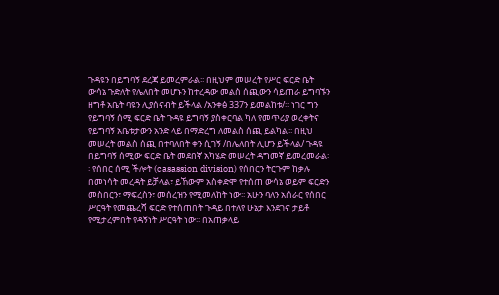ጉዳዩን በይግባኝ ደረጃ ይመረምራል፡፡ በዚህም መሠረት የሥር ፍርድ ቤት ውሳኔ ጉድለት የሌለበት መሆኑን ከተረዳው መልስ ሰጪውን ሳይጠራ ይግባኙን ዘግቶ አቤት ባዩን ሊያሰናብት ይችላል /አንቀፅ 337ን ይመልከቱ/፡፡ ነገር ግን የይግባኝ ሰሚ ፍርድ ቤት ጉዳዩ ይግባኝ ያስቀርባል ካለ የመጥሪያ ወረቀትና የይግባኝ አቤቱታውን አንድ ላይ በማድረግ ለመልስ ሰጪ ይልካል፡፡ በዚህ መሠረት መልስ ሰጪ በተባለበት ቀን ሲገኝ /በሌለበት ሊሆን ይችላል/ ጉዳዩ በይግባኝ ሰሚው ፍርድ ቤት መደበኛ አካሄድ መሠረት ዳግመኛ ይመረመራል፡፡ የሰበር ሰሚ ችሎት (casassion division) የሰበርን ትርጉም ከቃሉ በመነሳት መረዳት ይቻላል፣ ይኸውም አስቀድሞ የተሰጠ ውሳኔ ወይም ፍርድን መስበርን፣ ማፍረስን፣ መሰረዝን የሚመለከት ነው፡፡ አሁን ባለን አሰራር የሰበር ሥርዓት የመጨረሻ ፍርድ የተሰጠበት ጉዳይ በተለየ ሁኔታ እንደገና ታይቶ የሚታረምበት የዳኝነት ሥርዓት ነው፡፡ በአጠቃላይ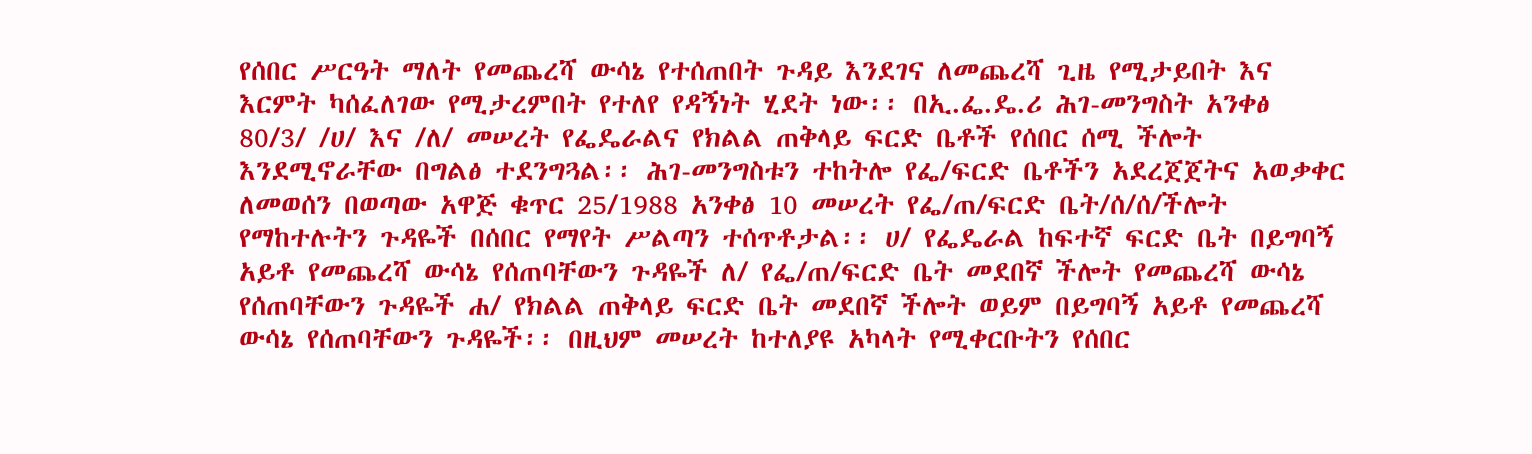የሰበር ሥርዓት ማለት የመጨረሻ ውሳኔ የተሰጠበት ጉዳይ እንደገና ለመጨረሻ ጊዜ የሚታይበት እና እርምት ካሰፈለገው የሚታረምበት የተለየ የዳኝነት ሂደት ነው፡፡ በኢ.ፌ.ዴ.ሪ ሕገ-መንግስት አንቀፅ 80/3/ /ሀ/ እና /ለ/ መሠረት የፌዴራልና የክልል ጠቅላይ ፍርድ ቤቶች የሰበር ሰሚ ችሎት እንደሚኖራቸው በግልፅ ተደንግጓል፡፡ ሕገ-መንግስቱን ተከትሎ የፌ/ፍርድ ቤቶችን አደረጀጀትና አወቃቀር ለመወሰን በወጣው አዋጅ ቁጥር 25/1988 አንቀፅ 10 መሠረት የፌ/ጠ/ፍርድ ቤት/ሰ/ሰ/ችሎት የማከተሉትን ጉዳዬች በሰበር የማየት ሥልጣን ተሰጥቶታል፡፡ ሀ/ የፌዴራል ከፍተኛ ፍርድ ቤት በይግባኝ አይቶ የመጨረሻ ውሳኔ የሰጠባቸውን ጉዳዬች ለ/ የፌ/ጠ/ፍርድ ቤት መደበኛ ችሎት የመጨረሻ ውሳኔ የሰጠባቸውን ጉዳዬች ሐ/ የክልል ጠቅላይ ፍርድ ቤት መደበኛ ችሎት ወይም በይግባኝ አይቶ የመጨረሻ ውሳኔ የሰጠባቸውን ጉዳዬች፡፡ በዚህም መሠረት ከተለያዩ አካላት የሚቀርቡትን የሰበር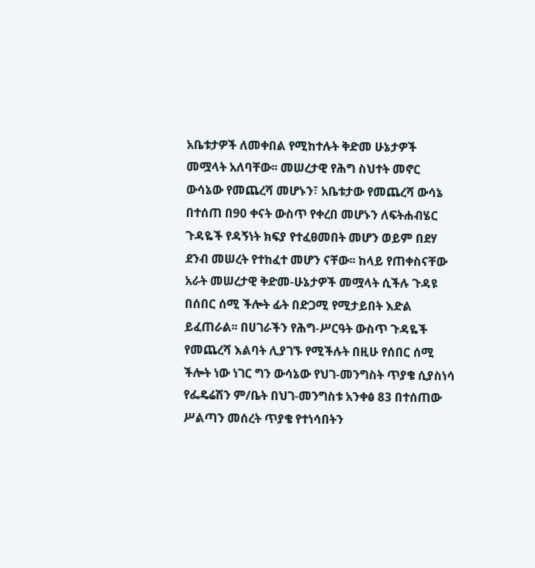አቤቱታዎች ለመቀበል የሚከተሉት ቅድመ ሁኔታዎች መሟላት አለባቸው፡፡ መሠረታዊ የሕግ ስህተት መኖር ውሳኔው የመጨረሻ መሆኑን፣ አቤቱታው የመጨረሻ ውሳኔ በተሰጠ በ90 ቀናት ውስጥ የቀረበ መሆኑን ለፍትሐብሄር ጉዳዬች የዳኝነት ክፍያ የተፈፀመበት መሆን ወይም በደሃ ደንብ መሠረት የተከፈተ መሆን ናቸው፡፡ ከላይ የጠቀስናቸው አራት መሠረታዊ ቅድመ-ሁኔታዎች መሟላት ሲችሉ ጉዳዩ በሰበር ሰሚ ችሎት ፊት በድጋሚ የሚታይበት እድል ይፈጠራል፡፡ በሀገራችን የሕግ-ሥርዓት ውስጥ ጉዳዬች የመጨረሻ እልባት ሊያገኙ የሚችሉት በዚሁ የሰበር ሰሚ ችሎት ነው ነገር ግን ውሳኔው የህገ-መንግስት ጥያቄ ሲያስነሳ የፌዴሬሽን ም/ቤት በህገ-መንግስቱ አንቀፅ 83 በተሰጠው ሥልጣን መሰረት ጥያቄ የተነሳበትን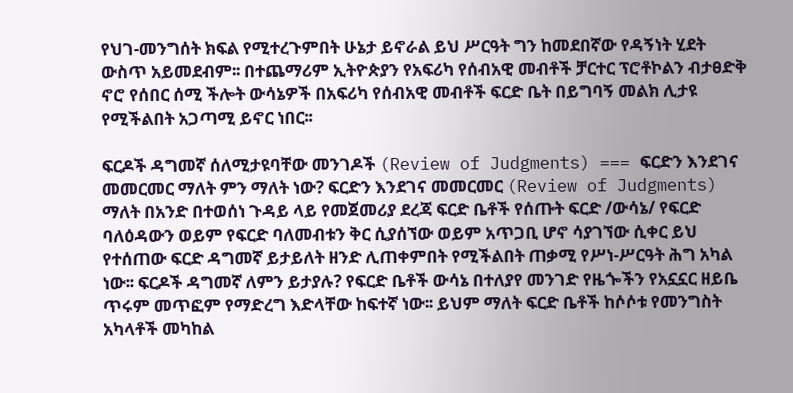የህገ-መንግሰት ክፍል የሚተረጉምበት ሁኔታ ይኖራል ይህ ሥርዓት ግን ከመደበኛው የዳኝነት ሂደት ውስጥ አይመደብም፡፡ በተጨማሪም ኢትዮጵያን የአፍሪካ የሰብአዊ መብቶች ቻርተር ፕሮቶኮልን ብታፀድቅ ኖሮ የሰበር ሰሚ ችሎት ውሳኔዎች በአፍሪካ የሰብአዊ መብቶች ፍርድ ቤት በይግባኝ መልክ ሊታዩ የሚችልበት አጋጣሚ ይኖር ነበር፡፡

ፍርዶች ዳግመኛ ሰለሚታዩባቸው መንገዶች (Review of Judgments) === ፍርድን እንደገና መመርመር ማለት ምን ማለት ነው? ፍርድን እንደገና መመርመር (Review of Judgments) ማለት በአንድ በተወሰነ ጉዳይ ላይ የመጀመሪያ ደረጃ ፍርድ ቤቶች የሰጡት ፍርድ /ውሳኔ/ የፍርድ ባለዕዳውን ወይም የፍርድ ባለመብቱን ቅር ሲያሰኘው ወይም አጥጋቢ ሆኖ ሳያገኘው ሲቀር ይህ የተሰጠው ፍርድ ዳግመኛ ይታይለት ዘንድ ሊጠቀምበት የሚችልበት ጠቃሚ የሥነ-ሥርዓት ሕግ አካል ነው፡፡ ፍርዶች ዳግመኛ ለምን ይታያሉ? የፍርድ ቤቶች ውሳኔ በተለያየ መንገድ የዜጐችን የአኗኗር ዘይቤ ጥሩም መጥፎም የማድረግ እድላቸው ከፍተኛ ነው፡፡ ይህም ማለት ፍርድ ቤቶች ከሶሶቱ የመንግስት አካላቶች መካከል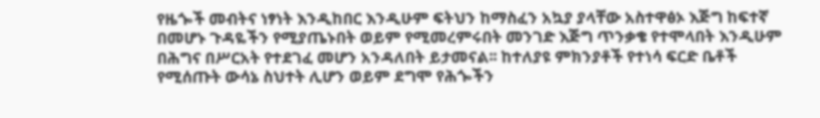የዜጐች መብትና ነፃነት እንዲከበር እንዲሁም ፍትህን ከማስፈን አኳያ ያላቸው አስተዋፅኦ እጅግ ከፍተኛ በመሆኑ ጉዳዬችን የሚያጤኑበት ወይም የሚመረምሩበት መንገድ እጅግ ጥንቃቄ የተሞላበት እንዲሁም በሕግና በሥርአት የተደገፈ መሆን አንዳለበት ይታመናል፡፡ ከተለያዩ ምክንያቶች የተነሳ ፍርድ ቤቶች የሚሰጡት ውሳኔ ስህተት ሊሆን ወይም ደግሞ የሕጐችን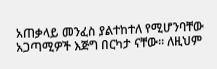አጠቃላይ መንፈስ ያልተከተለ የሚሆንባቸው አጋጣሚዎች እጅግ በርካታ ናቸው፡፡ ለዚህም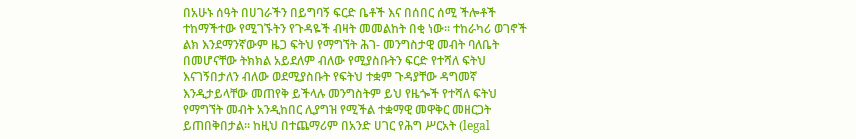በአሁኑ ሰዓት በሀገራችን በይግባኝ ፍርድ ቤቶች እና በሰበር ሰሚ ችሎቶች ተከማችተው የሚገኙትን የጉዳዬች ብዛት መመልከት በቂ ነው፡፡ ተከራካሪ ወገኖች ልክ እንደማንኛውም ዜጋ ፍትህ የማግኘት ሕገ- መንግስታዊ መብት ባለቤት በመሆናቸው ትክክል አይደለም ብለው የሚያስቡትን ፍርድ የተሻለ ፍትህ እናገኝበታለን ብለው ወደሚያስቡት የፍትህ ተቋም ጉዳያቸው ዳግመኛ እንዲታይላቸው መጠየቅ ይችላሉ መንግስትም ይህ የዜጐች የተሻለ ፍትህ የማግኘት መብት አንዲከበር ሊያግዝ የሚችል ተቋማዊ መዋቅር መዘርጋት ይጠበቅበታል፡፡ ከዚህ በተጨማሪም በአንድ ሀገር የሕግ ሥርአት (legal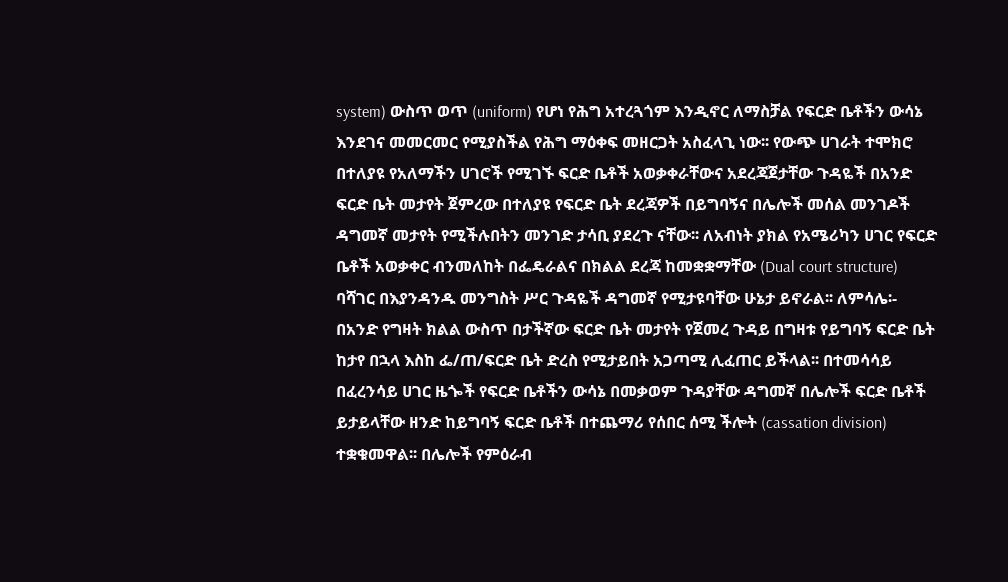system) ውስጥ ወጥ (uniform) የሆነ የሕግ አተረጓጎም እንዲኖር ለማስቻል የፍርድ ቤቶችን ውሳኔ እንደገና መመርመር የሚያስችል የሕግ ማዕቀፍ መዘርጋት አስፈላጊ ነው፡፡ የውጭ ሀገራት ተሞክሮ በተለያዩ የአለማችን ሀገሮች የሚገኙ ፍርድ ቤቶች አወቃቀራቸውና አደረጃጀታቸው ጉዳዬች በአንድ ፍርድ ቤት መታየት ጀምረው በተለያዩ የፍርድ ቤት ደረጃዎች በይግባኝና በሌሎች መሰል መንገዶች ዳግመኛ መታየት የሚችሉበትን መንገድ ታሳቢ ያደረጉ ናቸው፡፡ ለአብነት ያክል የአሜሪካን ሀገር የፍርድ ቤቶች አወቃቀር ብንመለከት በፌዴራልና በክልል ደረጃ ከመቋቋማቸው (Dual court structure) ባሻገር በእያንዳንዱ መንግስት ሥር ጉዳዬች ዳግመኛ የሚታዩባቸው ሁኔታ ይኖራል፡፡ ለምሳሌ፡- በአንድ የግዛት ክልል ውስጥ በታችኛው ፍርድ ቤት መታየት የጀመረ ጉዳይ በግዛቱ የይግባኝ ፍርድ ቤት ከታየ በኋላ እስከ ፌ/ጠ/ፍርድ ቤት ድረስ የሚታይበት አጋጣሚ ሊፈጠር ይችላል፡፡ በተመሳሳይ በፈረንሳይ ሀገር ዜጐች የፍርድ ቤቶችን ውሳኔ በመቃወም ጉዳያቸው ዳግመኛ በሌሎች ፍርድ ቤቶች ይታይላቸው ዘንድ ከይግባኝ ፍርድ ቤቶች በተጨማሪ የሰበር ሰሚ ችሎት (cassation division) ተቋቁመዋል፡፡ በሌሎች የምዕራብ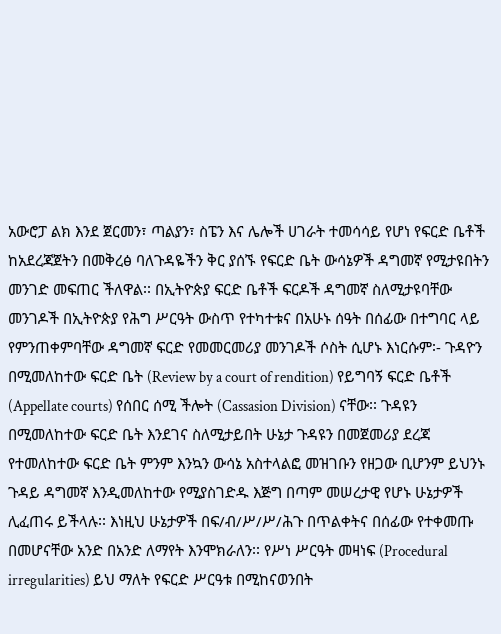አውሮፓ ልክ እንደ ጀርመን፣ ጣልያን፣ ስፔን እና ሌሎች ሀገራት ተመሳሳይ የሆነ የፍርድ ቤቶች ከአደረጃጀትን በመቅረፅ ባለጉዳዬችን ቅር ያሰኙ የፍርድ ቤት ውሳኔዎች ዳግመኛ የሚታዩበትን መንገድ መፍጠር ችለዋል፡፡ በኢትዮጵያ ፍርድ ቤቶች ፍርዶች ዳግመኛ ስለሚታዩባቸው መንገዶች በኢትዮጵያ የሕግ ሥርዓት ውስጥ የተካተቱና በአሁኑ ሰዓት በሰፊው በተግባር ላይ የምንጠቀምባቸው ዳግመኛ ፍርድ የመመርመሪያ መንገዶች ሶስት ሲሆኑ እነርሱም፡- ጉዳዮን በሚመለከተው ፍርድ ቤት (Review by a court of rendition) የይግባኝ ፍርድ ቤቶች (Appellate courts) የሰበር ሰሚ ችሎት (Cassasion Division) ናቸው፡፡ ጉዳዩን በሚመለከተው ፍርድ ቤት እንደገና ስለሚታይበት ሁኔታ ጉዳዩን በመጀመሪያ ደረጃ የተመለከተው ፍርድ ቤት ምንም እንኳን ውሳኔ አስተላልፎ መዝገቡን የዘጋው ቢሆንም ይህንኑ ጉዳይ ዳግመኛ እንዲመለከተው የሚያስገድዱ እጅግ በጣም መሠረታዊ የሆኑ ሁኔታዎች ሊፈጠሩ ይችላሉ፡፡ እነዚህ ሁኔታዎች በፍ/ብ/ሥ/ሥ/ሕጉ በጥልቀትና በሰፊው የተቀመጡ በመሆናቸው አንድ በአንድ ለማየት እንሞክራለን፡፡ የሥነ ሥርዓት መዛነፍ (Procedural irregularities) ይህ ማለት የፍርድ ሥርዓቱ በሚከናወንበት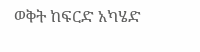ወቅት ከፍርድ አካሄድ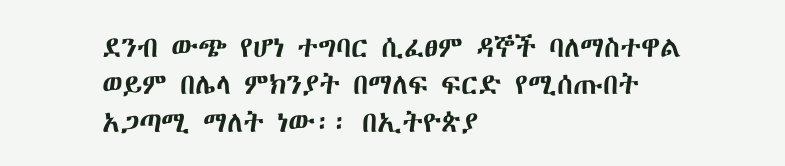ደንብ ውጭ የሆነ ተግባር ሲፈፀም ዳኞች ባለማስተዋል ወይም በሌላ ምክንያት በማለፍ ፍርድ የሚሰጡበት አጋጣሚ ማለት ነው፡፡ በኢትዮጵያ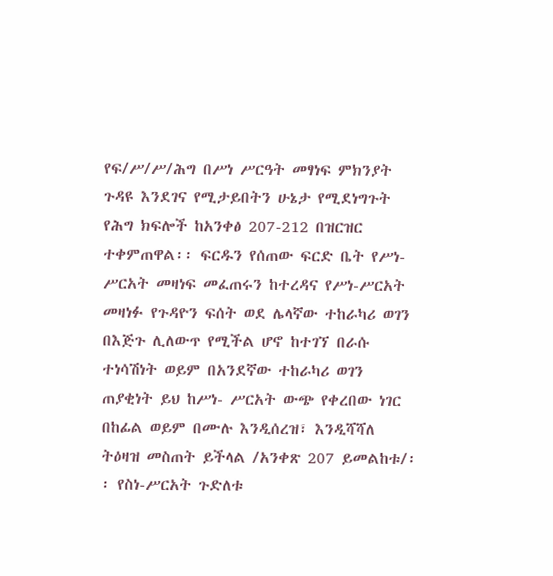የፍ/ሥ/ሥ/ሕግ በሥነ ሥርዓት መፃነፍ ምክንያት ጉዳዩ እንደገና የሚታይበትን ሁኔታ የሚደነግጉት የሕግ ክፍሎች ከአንቀፅ 207-212 በዝርዝር ተቀምጠዋል፡፡ ፍርዱን የሰጠው ፍርድ ቤት የሥነ-ሥርአት መዛነፍ መፈጠሩን ከተረዳና የሥነ-ሥርአት መዛነፉ የጉዳዮን ፍሰት ወደ ሌላኛው ተከራካሪ ወገን በእጅጉ ሊለውጥ የሚችል ሆኖ ከተገኘ በራሱ ተነሳሽነት ወይም በአንደኛው ተከራካሪ ወገን ጠያቂነት ይህ ከሥነ- ሥርአት ውጭ የቀረበው ነገር በከፊል ወይም በሙሉ እንዲሰረዝ፣ እንዲሻሻለ ትዕዛዝ መስጠት ይችላል /አንቀጽ 207 ይመልከቱ/፡፡ የስነ-ሥርአት ጉድለቱ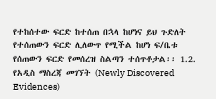የተከሰተው ፍርድ ከተሰጠ በኋላ ከሆነና ይህ ጉድለት የተሰጠውን ፍርድ ሊለውጥ የሚችል ከሆነ ፍ/ቤቱ የሰጠውን ፍርድ የመሰረዝ ስልጣን ተሰጥቶታል፡፡ 1.2. የአዲስ ማስረጃ መገኘት (Newly Discovered Evidences)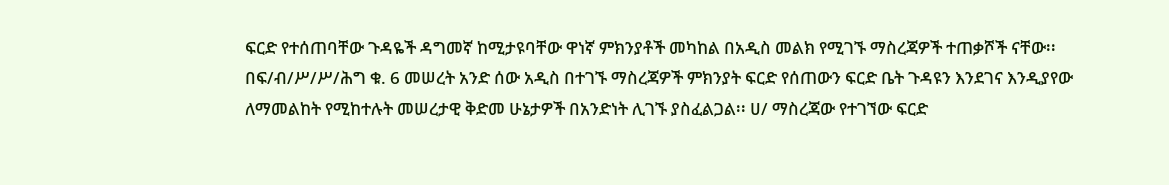ፍርድ የተሰጠባቸው ጉዳዬች ዳግመኛ ከሚታዩባቸው ዋነኛ ምክንያቶች መካከል በአዲስ መልክ የሚገኙ ማስረጃዎች ተጠቃሾች ናቸው፡፡ በፍ/ብ/ሥ/ሥ/ሕግ ቁ. 6 መሠረት አንድ ሰው አዲስ በተገኙ ማስረጃዎች ምክንያት ፍርድ የሰጠውን ፍርድ ቤት ጉዳዩን እንደገና እንዲያየው ለማመልከት የሚከተሉት መሠረታዊ ቅድመ ሁኔታዎች በአንድነት ሊገኙ ያስፈልጋል፡፡ ሀ/ ማስረጃው የተገኘው ፍርድ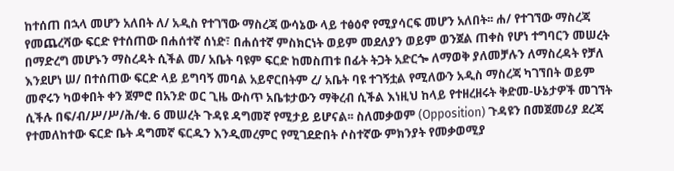ከተሰጠ በኋላ መሆን አለበት ለ/ አዲስ የተገኘው ማስረጃ ውሳኔው ላይ ተፅዕኖ የሚያሳርፍ መሆን አለበት፡፡ ሐ/ የተገኘው ማስረጃ የመጨረሻው ፍርድ የተሰጠው በሐሰተኛ ሰነድ፣ በሐሰተኛ ምስክርነት ወይም መደለያን ወይም ወንጀል ጠቀስ የሆነ ተግባርን መሠረት በማድረግ መሆኑን ማስረዳት ሲችል መ/ አቤት ባዩም ፍርድ ከመስጠቱ በፊት ትጋት አድርጐ ለማወቅ ያለመቻሉን ለማስረዳት የቻለ እንደሆነ ሠ/ በተሰጠው ፍርድ ላይ ይግባኝ መባል አይኖርበትም ረ/ አቤት ባዩ ተገኝቷል የሚለውን አዲስ ማስረጃ ካገኘበት ወይም መኖሩን ካወቀበት ቀን ጀምሮ በአንድ ወር ጊዜ ውስጥ አቤቱታውን ማቅረብ ሲችል እነዚህ ከላይ የተዘረዘሩት ቅድመ-ሁኔታዎች መገኘት ሲችሉ በፍ/ብ/ሥ/ሥ/ሕ/ቁ. 6 መሠረት ጉዳዩ ዳግመኛ የሚታይ ይሆናል፡፡ ስለመቃወም (Opposition) ጉዳዩን በመጀመሪያ ደረጃ የተመለከተው ፍርድ ቤት ዳግመኛ ፍርዱን እንዲመረምር የሚገደድበት ሶስተኛው ምክንያት የመቃወሚያ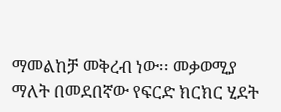ማመልከቻ መቅረብ ነው፡፡ መቃወሚያ ማለት በመደበኛው የፍርድ ክርክር ሂደት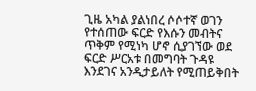ጊዜ አካል ያልነበረ ሶሶተኛ ወገን የተሰጠው ፍርድ የእሱን መብትና ጥቅም የሚነካ ሆኖ ሲያገኘው ወደ ፍርድ ሥርአቱ በመግባት ጉዳዩ እንደገና አንዲታይለት የሚጠይቅበት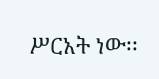ሥርአት ነው፡፡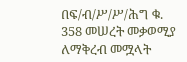በፍ/ብ/ሥ/ሥ/ሕግ ቁ. 358 መሠረት መቃወሚያ ለማቅረብ መሟላት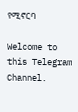የሚኖርባ

Welcome to this Telegram Channel.